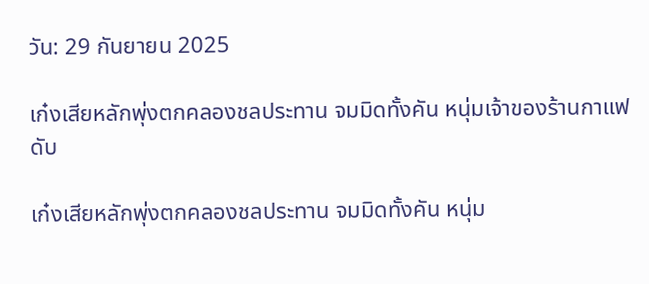วัน: 29 กันยายน 2025

เก๋งเสียหลักพุ่งตกคลองชลประทาน จมมิดทั้งคัน หนุ่มเจ้าของร้านกาแฟดับ

เก๋งเสียหลักพุ่งตกคลองชลประทาน จมมิดทั้งคัน หนุ่ม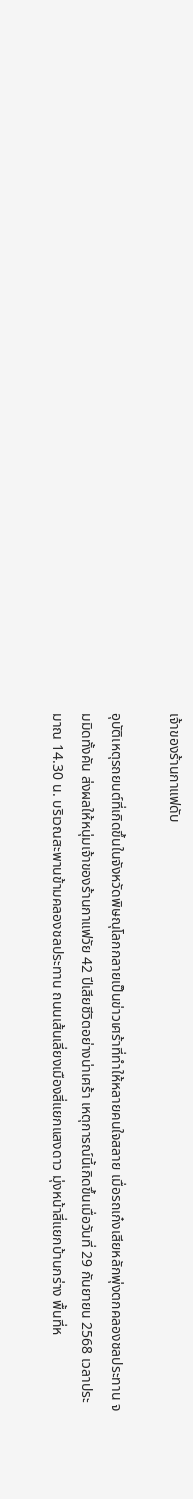เจ้าของร้านกาแฟดับ

อุบัติเหตุรถยนต์ที่เกิดขึ้นในจังหวัดพิษณุโลกกลายเป็นข่าวเศร้าที่ทำให้หลายคนใจสลาย เมื่อรถเก๋งเสียหลักพุ่งตกคลองชลประทาน จมมิดทั้งคัน ส่งผลให้หนุ่มเจ้าของร้านกาแฟวัย 42 ปีเสียชีวิตอย่างน่าเศร้า เหตุการณ์นี้เกิดขึ้นเมื่อวันที่ 29 กันยายน 2568 เวลาประมาณ 14.30 น. บริเวณสะพานข้ามคลองชลประทาน ถนนเส้นเลี่ยงเมืองสี่แยกแสงดาว มุ่งหน้าสี่แยกบ้านกร่าง พื้นที่ห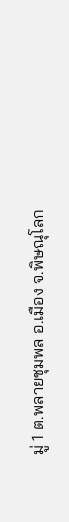มู่ 1 ต.พลายชุมพล อ.เมือง จ.พิษณุโลก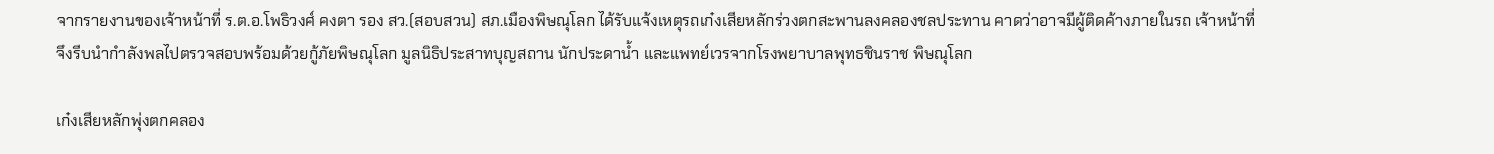จากรายงานของเจ้าหน้าที่ ร.ต.อ.โพธิวงศ์ คงตา รอง สว.(สอบสวน) สภ.เมืองพิษณุโลก ได้รับแจ้งเหตุรถเก๋งเสียหลักร่วงตกสะพานลงคลองชลประทาน คาดว่าอาจมีผู้ติดค้างภายในรถ เจ้าหน้าที่จึงรีบนำกำลังพลไปตรวจสอบพร้อมด้วยกู้ภัยพิษณุโลก มูลนิธิประสาทบุญสถาน นักประดาน้ำ และแพทย์เวรจากโรงพยาบาลพุทธชินราช พิษณุโลก

เก๋งเสียหลักพุ่งตกคลอง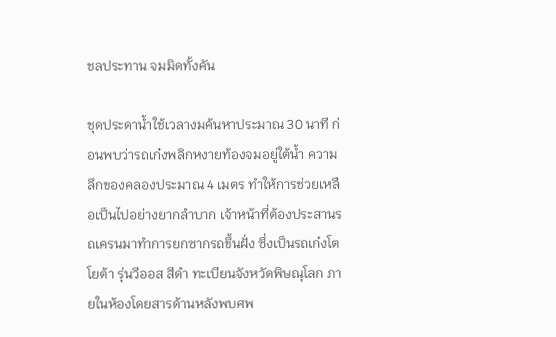ชลประทาน จมมิดทั้งคัน

ชุดประดาน้ำใช้เวลางมค้นหาประมาณ 30 นาที ก่อนพบว่ารถเก๋งพลิกหงายท้องจมอยู่ใต้น้ำ ความลึกของคลองประมาณ 4 เมตร ทำให้การช่วยเหลือเป็นไปอย่างยากลำบาก เจ้าหน้าที่ต้องประสานรถเครนมาทำการยกซากรถขึ้นฝั่ง ซึ่งเป็นรถเก๋งโตโยต้า รุ่นวีออส สีดำ ทะเบียนจังหวัดพิษณุโลก ภายในห้องโดยสารด้านหลังพบศพ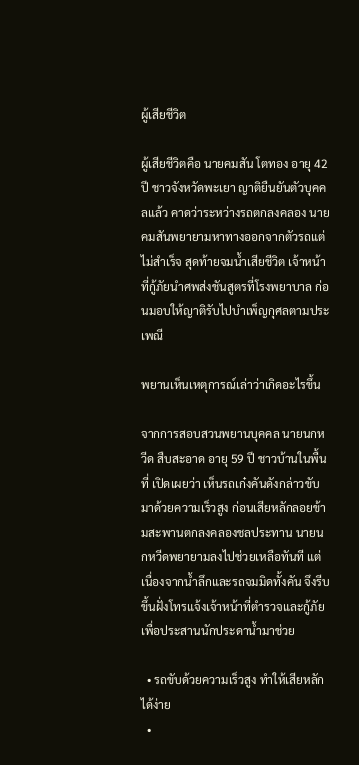ผู้เสียชีวิต

ผู้เสียชีวิตคือ นายคมสัน โตทอง อายุ 42 ปี ชาวจังหวัดพะเยา ญาติยืนยันตัวบุคคลแล้ว คาดว่าระหว่างรถตกลงคลอง นายคมสันพยายามหาทางออกจากตัวรถแต่ไม่สำเร็จ สุดท้ายจมน้ำเสียชีวิต เจ้าหน้าที่กู้ภัยนำศพส่งชันสูตรที่โรงพยาบาล ก่อนมอบให้ญาติรับไปบำเพ็ญกุศลตามประเพณี

พยานเห็นเหตุการณ์เล่าว่าเกิดอะไรขึ้น

จากการสอบสวนพยานบุคคล นายนกหวีด สืบสะอาด อายุ 59 ปี ชาวบ้านในพื้นที่ เปิดเผยว่า เห็นรถเก๋งคันดังกล่าวขับมาด้วยความเร็วสูง ก่อนเสียหลักลอยข้ามสะพานตกลงคลองชลประทาน นายนกหวีดพยายามลงไปช่วยเหลือทันที แต่เนื่องจากน้ำลึกและรถจมมิดทั้งคัน จึงรีบขึ้นฝั่งโทรแจ้งเจ้าหน้าที่ตำรวจและกู้ภัยเพื่อประสานนักประดาน้ำมาช่วย

  • รถขับด้วยความเร็วสูง ทำให้เสียหลักได้ง่าย
  •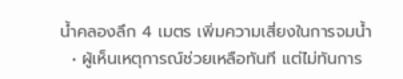น้ำคลองลึก 4 เมตร เพิ่มความเสี่ยงในการจมน้ำ
  • ผู้เห็นเหตุการณ์ช่วยเหลือทันที แต่ไม่ทันการ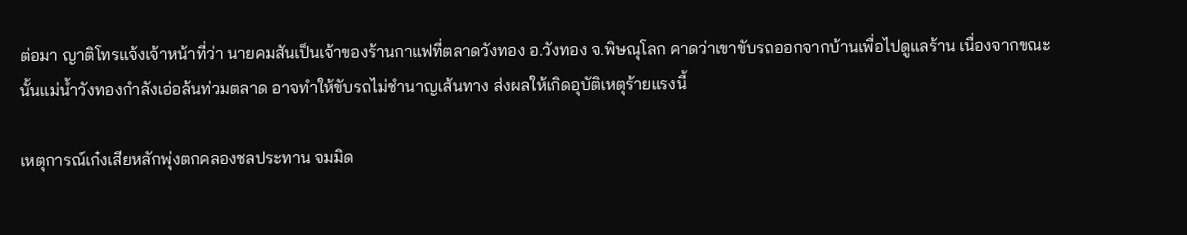ต่อมา ญาติโทรแจ้งเจ้าหน้าที่ว่า นายคมสันเป็นเจ้าของร้านกาแฟที่ตลาดวังทอง อ.วังทอง จ.พิษณุโลก คาดว่าเขาขับรถออกจากบ้านเพื่อไปดูแลร้าน เนื่องจากขณะนั้นแม่น้ำวังทองกำลังเอ่อล้นท่วมตลาด อาจทำให้ขับรถไม่ชำนาญเส้นทาง ส่งผลให้เกิดอุบัติเหตุร้ายแรงนี้

เหตุการณ์เก๋งเสียหลักพุ่งตกคลองชลประทาน จมมิด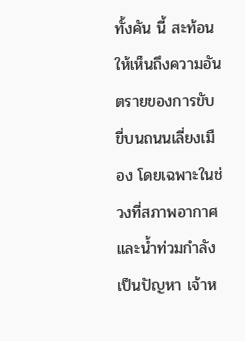ทั้งคัน นี้ สะท้อนให้เห็นถึงความอันตรายของการขับขี่บนถนนเลี่ยงเมือง โดยเฉพาะในช่วงที่สภาพอากาศและน้ำท่วมกำลังเป็นปัญหา เจ้าห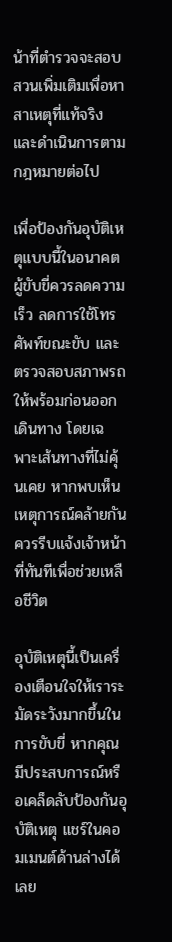น้าที่ตำรวจจะสอบสวนเพิ่มเติมเพื่อหาสาเหตุที่แท้จริง และดำเนินการตามกฎหมายต่อไป

เพื่อป้องกันอุบัติเหตุแบบนี้ในอนาคต ผู้ขับขี่ควรลดความเร็ว ลดการใช้โทรศัพท์ขณะขับ และตรวจสอบสภาพรถให้พร้อมก่อนออกเดินทาง โดยเฉพาะเส้นทางที่ไม่คุ้นเคย หากพบเห็นเหตุการณ์คล้ายกัน ควรรีบแจ้งเจ้าหน้าที่ทันทีเพื่อช่วยเหลือชีวิต

อุบัติเหตุนี้เป็นเครื่องเตือนใจให้เราระมัดระวังมากขึ้นในการขับขี่ หากคุณมีประสบการณ์หรือเคล็ดลับป้องกันอุบัติเหตุ แชร์ในคอมเมนต์ด้านล่างได้เลย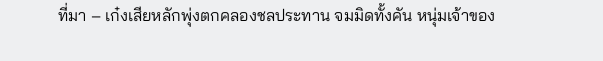ที่มา – เก๋งเสียหลักพุ่งตกคลองชลประทาน จมมิดทั้งคัน หนุ่มเจ้าของ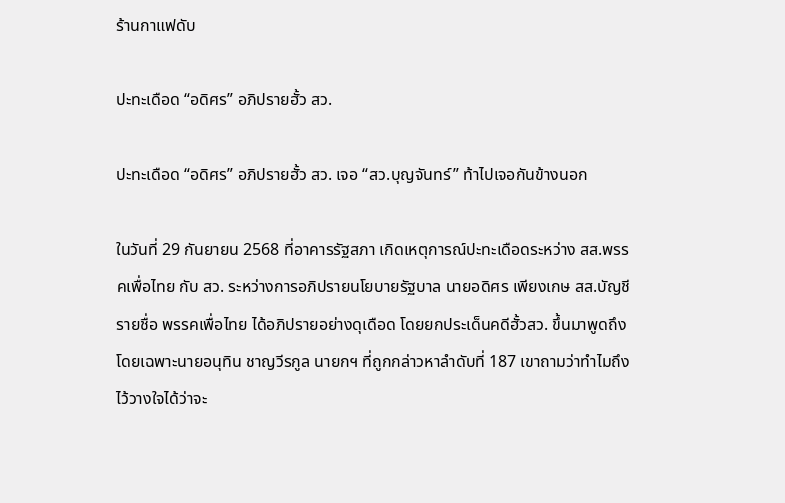ร้านกาแฟดับ

ปะทะเดือด “อดิศร” อภิปรายฮั้ว สว.

ปะทะเดือด “อดิศร” อภิปรายฮั้ว สว. เจอ “สว.บุญจันทร์” ท้าไปเจอกันข้างนอก

ในวันที่ 29 กันยายน 2568 ที่อาคารรัฐสภา เกิดเหตุการณ์ปะทะเดือดระหว่าง สส.พรรคเพื่อไทย กับ สว. ระหว่างการอภิปรายนโยบายรัฐบาล นายอดิศร เพียงเกษ สส.บัญชีรายชื่อ พรรคเพื่อไทย ได้อภิปรายอย่างดุเดือด โดยยกประเด็นคดีฮั้วสว. ขึ้นมาพูดถึง โดยเฉพาะนายอนุทิน ชาญวีรกูล นายกฯ ที่ถูกกล่าวหาลำดับที่ 187 เขาถามว่าทำไมถึงไว้วางใจได้ว่าจะ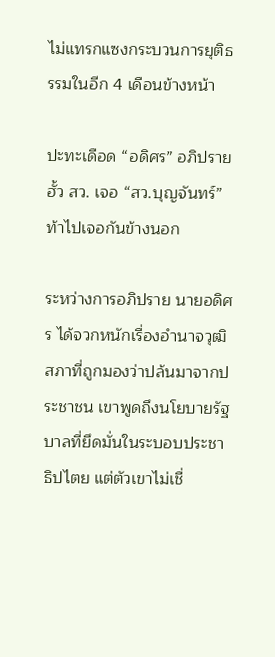ไม่แทรกแซงกระบวนการยุติธรรมในอีก 4 เดือนข้างหน้า

ปะทะเดือด “อดิศร” อภิปรายฮั้ว สว. เจอ “สว.บุญจันทร์” ท้าไปเจอกันข้างนอก

ระหว่างการอภิปราย นายอดิศร ได้จวกหนักเรื่องอำนาจวุฒิสภาที่ถูกมองว่าปล้นมาจากประชาชน เขาพูดถึงนโยบายรัฐบาลที่ยึดมั่นในระบอบประชาธิปไตย แต่ตัวเขาไม่เชื่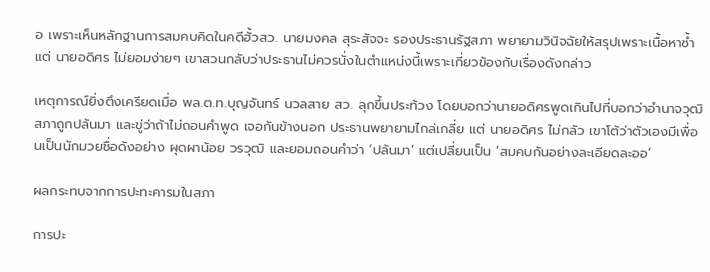อ เพราะเห็นหลักฐานการสมคบคิดในคดีฮั้วสว. นายมงคล สุระสัจจะ รองประธานรัฐสภา พยายามวินิจฉัยให้สรุปเพราะเนื้อหาซ้ำ แต่ นายอดิศร ไม่ยอมง่ายๆ เขาสวนกลับว่าประธานไม่ควรนั่งในตำแหน่งนี้เพราะเกี่ยวข้องกับเรื่องดังกล่าว

เหตุการณ์ยิ่งตึงเครียดเมื่อ พล.ต.ท.บุญจันทร์ นวลสาย สว. ลุกขึ้นประท้วง โดยบอกว่านายอดิศรพูดเกินไปที่บอกว่าอำนาจวุฒิสภาถูกปล้นมา และขู่ว่าถ้าไม่ถอนคำพูด เจอกันข้างนอก ประธานพยายามไกล่เกลี่ย แต่ นายอดิศร ไม่กลัว เขาโต้ว่าตัวเองมีเพื่อนเป็นนักมวยชื่อดังอย่าง ผุดผาน้อย วรวุฒิ และยอมถอนคำว่า ‘ปล้นมา’ แต่เปลี่ยนเป็น ‘สมคบกันอย่างละเอียดละออ’

ผลกระทบจากการปะทะคารมในสภา

การปะ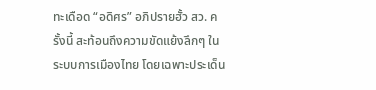ทะเดือด “อดิศร” อภิปรายฮั้ว สว. ครั้งนี้ สะท้อนถึงความขัดแย้งลึกๆ ในระบบการเมืองไทย โดยเฉพาะประเด็น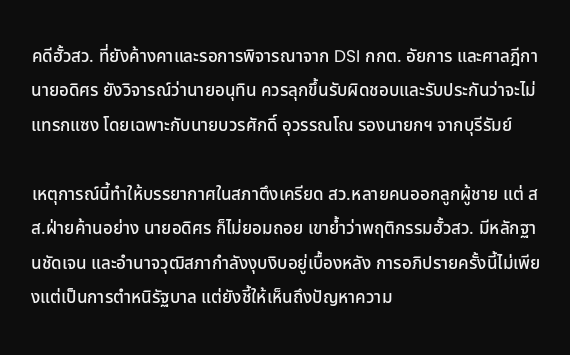คดีฮั้วสว. ที่ยังค้างคาและรอการพิจารณาจาก DSI กกต. อัยการ และศาลฎีกา นายอดิศร ยังวิจารณ์ว่านายอนุทิน ควรลุกขึ้นรับผิดชอบและรับประกันว่าจะไม่แทรกแซง โดยเฉพาะกับนายบวรศักดิ์ อุวรรณโณ รองนายกฯ จากบุรีรัมย์

เหตุการณ์นี้ทำให้บรรยากาศในสภาตึงเครียด สว.หลายคนออกลูกผู้ชาย แต่ สส.ฝ่ายค้านอย่าง นายอดิศร ก็ไม่ยอมถอย เขาย้ำว่าพฤติกรรมฮั้วสว. มีหลักฐานชัดเจน และอำนาจวุฒิสภากำลังงุบงิบอยู่เบื้องหลัง การอภิปรายครั้งนี้ไม่เพียงแต่เป็นการตำหนิรัฐบาล แต่ยังชี้ให้เห็นถึงปัญหาความ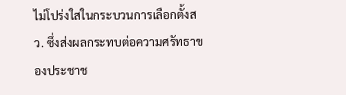ไม่โปร่งใสในกระบวนการเลือกตั้งสว. ซึ่งส่งผลกระทบต่อความศรัทธาของประชาช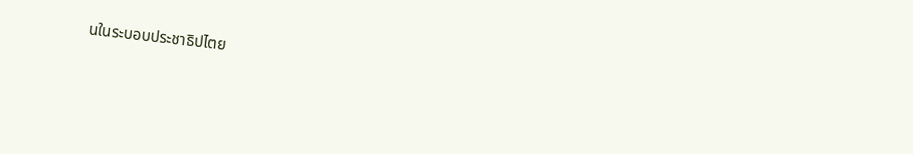นในระบอบประชาธิปไตย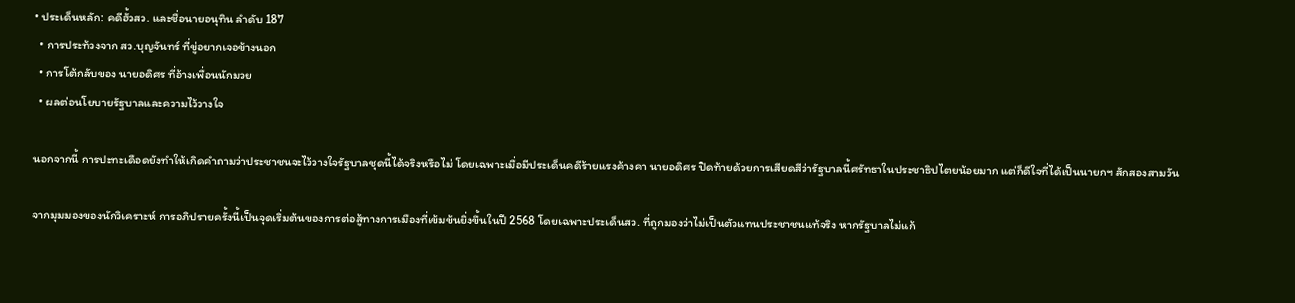• ประเด็นหลัก: คดีฮั้วสว. และชื่อนายอนุทิน ลำดับ 187
  • การประท้วงจาก สว.บุญจันทร์ ที่ขู่อยากเจอข้างนอก
  • การโต้กลับของ นายอดิศร ที่อ้างเพื่อนนักมวย
  • ผลต่อนโยบายรัฐบาลและความไว้วางใจ

นอกจากนี้ การปะทะเดือดยังทำให้เกิดคำถามว่าประชาชนจะไว้วางใจรัฐบาลชุดนี้ได้จริงหรือไม่ โดยเฉพาะเมื่อมีประเด็นคดีร้ายแรงค้างคา นายอดิศร ปิดท้ายด้วยการเสียดสีว่ารัฐบาลนี้ศรัทธาในประชาธิปไตยน้อยมาก แต่ก็ดีใจที่ได้เป็นนายกฯ สักสองสามวัน

จากมุมมองของนักวิเคราะห์ การอภิปรายครั้งนี้เป็นจุดเริ่มต้นของการต่อสู้ทางการเมืองที่เข้มข้นยิ่งขึ้นในปี 2568 โดยเฉพาะประเด็นสว. ที่ถูกมองว่าไม่เป็นตัวแทนประชาชนแท้จริง หากรัฐบาลไม่แก้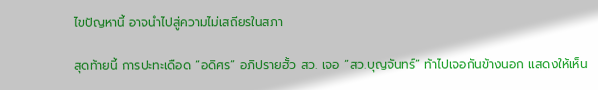ไขปัญหานี้ อาจนำไปสู่ความไม่เสถียรในสภา

สุดท้ายนี้ การปะทะเดือด “อดิศร” อภิปรายฮั้ว สว. เจอ “สว.บุญจันทร์” ท้าไปเจอกันข้างนอก แสดงให้เห็น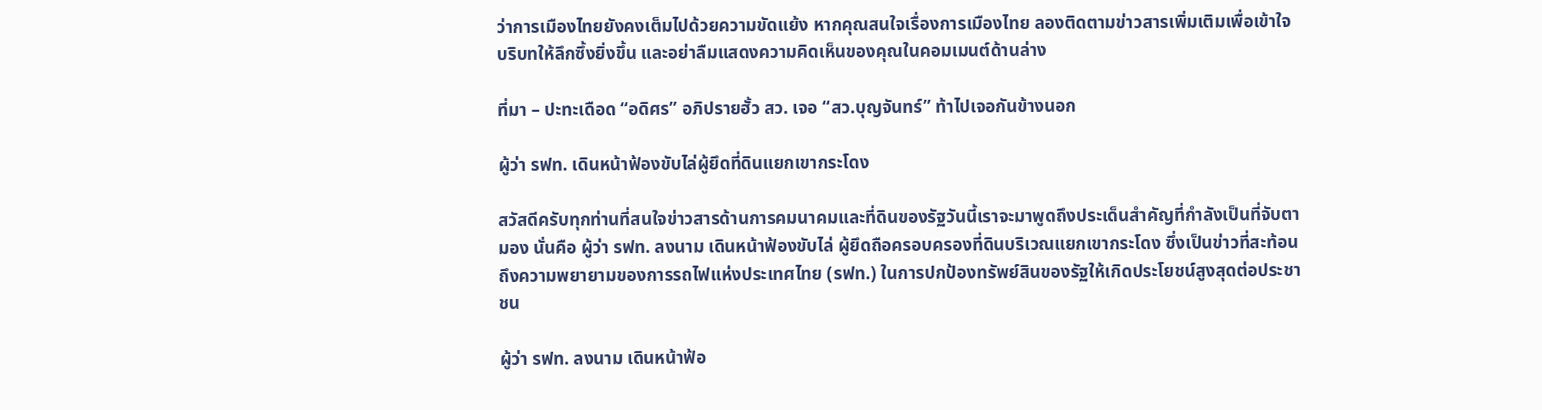ว่าการเมืองไทยยังคงเต็มไปด้วยความขัดแย้ง หากคุณสนใจเรื่องการเมืองไทย ลองติดตามข่าวสารเพิ่มเติมเพื่อเข้าใจบริบทให้ลึกซึ้งยิ่งขึ้น และอย่าลืมแสดงความคิดเห็นของคุณในคอมเมนต์ด้านล่าง

ที่มา – ปะทะเดือด “อดิศร” อภิปรายฮั้ว สว. เจอ “สว.บุญจันทร์” ท้าไปเจอกันข้างนอก

ผู้ว่า รฟท. เดินหน้าฟ้องขับไล่ผู้ยึดที่ดินแยกเขากระโดง

สวัสดีครับทุกท่านที่สนใจข่าวสารด้านการคมนาคมและที่ดินของรัฐวันนี้เราจะมาพูดถึงประเด็นสำคัญที่กำลังเป็นที่จับตามอง นั่นคือ ผู้ว่า รฟท. ลงนาม เดินหน้าฟ้องขับไล่ ผู้ยึดถือครอบครองที่ดินบริเวณแยกเขากระโดง ซึ่งเป็นข่าวที่สะท้อนถึงความพยายามของการรถไฟแห่งประเทศไทย (รฟท.) ในการปกป้องทรัพย์สินของรัฐให้เกิดประโยชน์สูงสุดต่อประชาชน

ผู้ว่า รฟท. ลงนาม เดินหน้าฟ้อ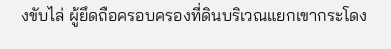งขับไล่ ผู้ยึดถือครอบครองที่ดินบริเวณแยกเขากระโดง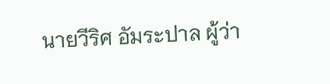นายวีริศ อัมระปาล ผู้ว่า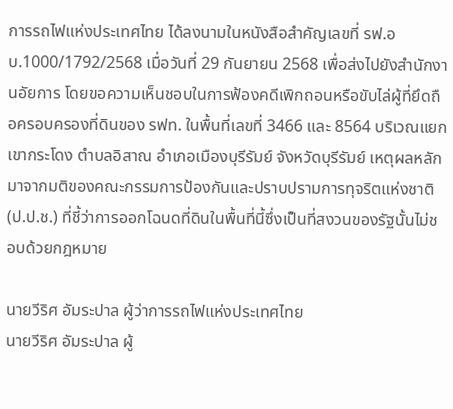การรถไฟแห่งประเทศไทย ได้ลงนามในหนังสือสำคัญเลขที่ รฟ.อบ.1000/1792/2568 เมื่อวันที่ 29 กันยายน 2568 เพื่อส่งไปยังสำนักงานอัยการ โดยขอความเห็นชอบในการฟ้องคดีเพิกถอนหรือขับไล่ผู้ที่ยึดถือครอบครองที่ดินของ รฟท. ในพื้นที่เลขที่ 3466 และ 8564 บริเวณแยกเขากระโดง ตำบลอิสาณ อำเภอเมืองบุรีรัมย์ จังหวัดบุรีรัมย์ เหตุผลหลักมาจากมติของคณะกรรมการป้องกันและปราบปรามการทุจริตแห่งชาติ (ป.ป.ช.) ที่ชี้ว่าการออกโฉนดที่ดินในพื้นที่นี้ซึ่งเป็นที่สงวนของรัฐนั้นไม่ชอบด้วยกฎหมาย

นายวีริศ อัมระปาล ผู้ว่าการรถไฟแห่งประเทศไทย
นายวีริศ อัมระปาล ผู้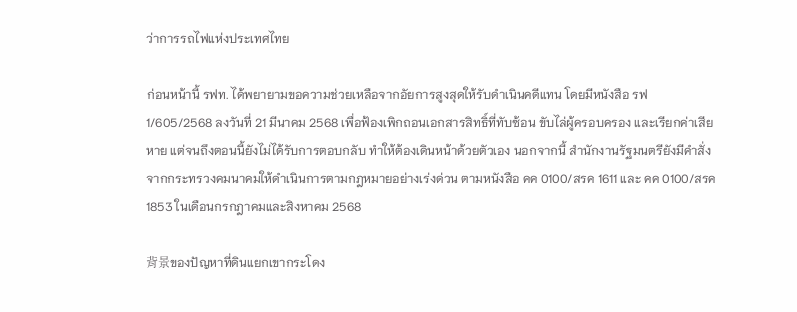ว่าการรถไฟแห่งประเทศไทย

ก่อนหน้านี้ รฟท. ได้พยายามขอความช่วยเหลือจากอัยการสูงสุดให้รับดำเนินคดีแทน โดยมีหนังสือ รฟ 1/605/2568 ลงวันที่ 21 มีนาคม 2568 เพื่อฟ้องเพิกถอนเอกสารสิทธิ์ที่ทับซ้อน ขับไล่ผู้ครอบครอง และเรียกค่าเสียหาย แต่จนถึงตอนนี้ยังไม่ได้รับการตอบกลับ ทำให้ต้องเดินหน้าด้วยตัวเอง นอกจากนี้ สำนักงานรัฐมนตรียังมีคำสั่งจากกระทรวงคมนาคมให้ดำเนินการตามกฎหมายอย่างเร่งด่วน ตามหนังสือ คค 0100/สรค 1611 และ คค 0100/สรค 1853 ในเดือนกรกฎาคมและสิงหาคม 2568

背景ของปัญหาที่ดินแยกเขากระโดง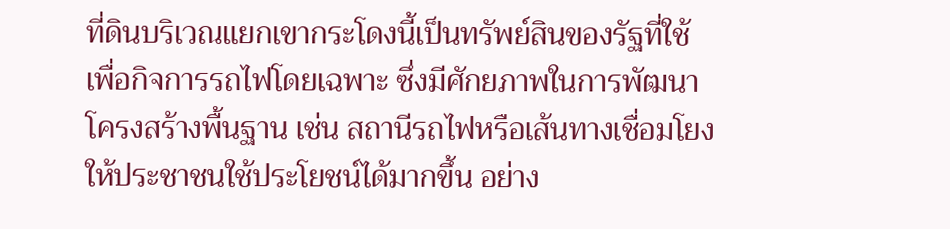ที่ดินบริเวณแยกเขากระโดงนี้เป็นทรัพย์สินของรัฐที่ใช้เพื่อกิจการรถไฟโดยเฉพาะ ซึ่งมีศักยภาพในการพัฒนาโครงสร้างพื้นฐาน เช่น สถานีรถไฟหรือเส้นทางเชื่อมโยงให้ประชาชนใช้ประโยชน์ได้มากขึ้น อย่าง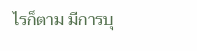ไรก็ตาม มีการบุ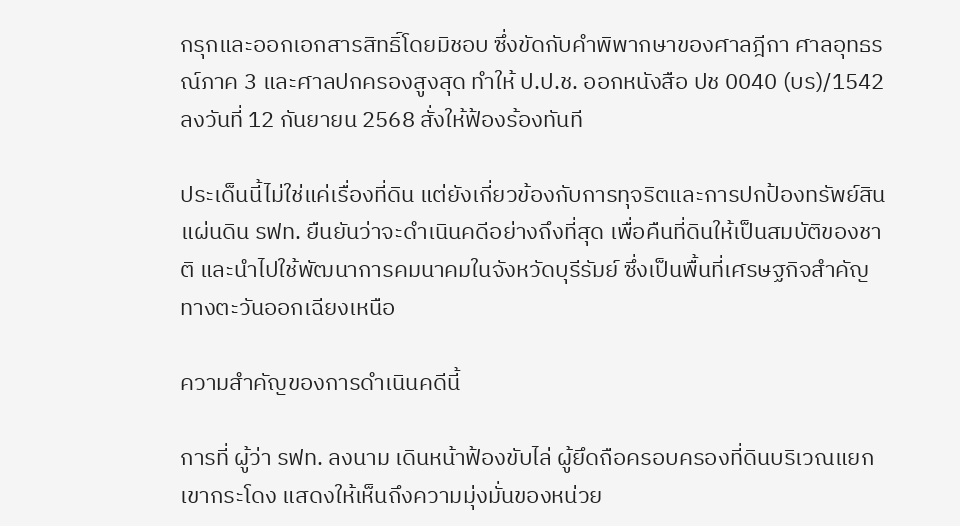กรุกและออกเอกสารสิทธิ์โดยมิชอบ ซึ่งขัดกับคำพิพากษาของศาลฎีกา ศาลอุทธรณ์ภาค 3 และศาลปกครองสูงสุด ทำให้ ป.ป.ช. ออกหนังสือ ปช 0040 (บร)/1542 ลงวันที่ 12 กันยายน 2568 สั่งให้ฟ้องร้องทันที

ประเด็นนี้ไม่ใช่แค่เรื่องที่ดิน แต่ยังเกี่ยวข้องกับการทุจริตและการปกป้องทรัพย์สินแผ่นดิน รฟท. ยืนยันว่าจะดำเนินคดีอย่างถึงที่สุด เพื่อคืนที่ดินให้เป็นสมบัติของชาติ และนำไปใช้พัฒนาการคมนาคมในจังหวัดบุรีรัมย์ ซึ่งเป็นพื้นที่เศรษฐกิจสำคัญทางตะวันออกเฉียงเหนือ

ความสำคัญของการดำเนินคดีนี้

การที่ ผู้ว่า รฟท. ลงนาม เดินหน้าฟ้องขับไล่ ผู้ยึดถือครอบครองที่ดินบริเวณแยกเขากระโดง แสดงให้เห็นถึงความมุ่งมั่นของหน่วย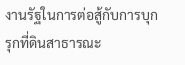งานรัฐในการต่อสู้กับการบุกรุกที่ดินสาธารณะ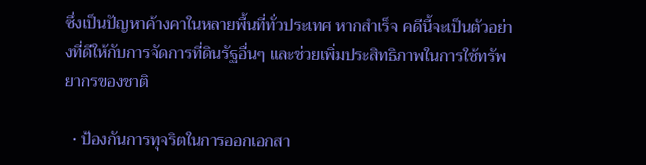ซึ่งเป็นปัญหาค้างคาในหลายพื้นที่ทั่วประเทศ หากสำเร็จ คดีนี้จะเป็นตัวอย่างที่ดีให้กับการจัดการที่ดินรัฐอื่นๆ และช่วยเพิ่มประสิทธิภาพในการใช้ทรัพยากรของชาติ

  • ป้องกันการทุจริตในการออกเอกสา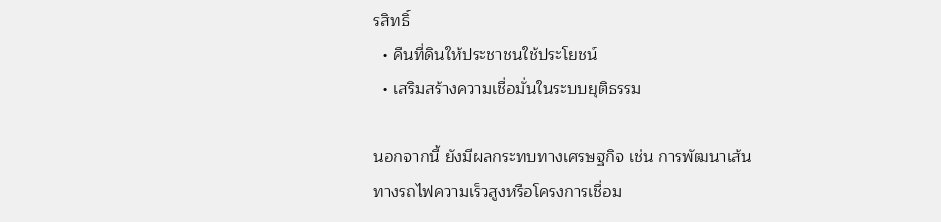รสิทธิ์
  • คืนที่ดินให้ประชาชนใช้ประโยชน์
  • เสริมสร้างความเชื่อมั่นในระบบยุติธรรม

นอกจากนี้ ยังมีผลกระทบทางเศรษฐกิจ เช่น การพัฒนาเส้นทางรถไฟความเร็วสูงหรือโครงการเชื่อม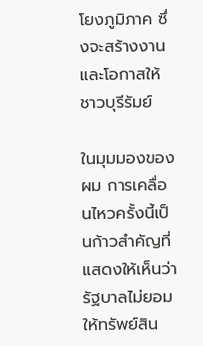โยงภูมิภาค ซึ่งจะสร้างงานและโอกาสให้ชาวบุรีรัมย์

ในมุมมองของผม การเคลื่อนไหวครั้งนี้เป็นก้าวสำคัญที่แสดงให้เห็นว่ารัฐบาลไม่ยอมให้ทรัพย์สิน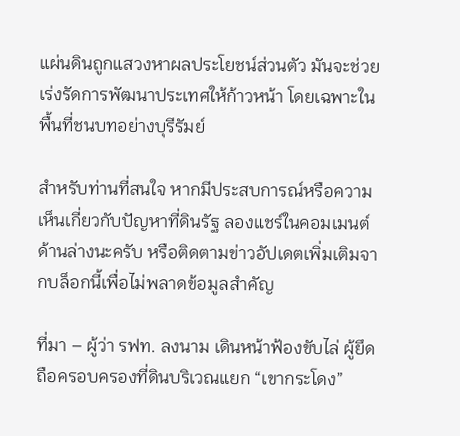แผ่นดินถูกแสวงหาผลประโยชน์ส่วนตัว มันจะช่วยเร่งรัดการพัฒนาประเทศให้ก้าวหน้า โดยเฉพาะในพื้นที่ชนบทอย่างบุรีรัมย์

สำหรับท่านที่สนใจ หากมีประสบการณ์หรือความเห็นเกี่ยวกับปัญหาที่ดินรัฐ ลองแชร์ในคอมเมนต์ด้านล่างนะครับ หรือติดตามข่าวอัปเดตเพิ่มเติมจากบล็อกนี้เพื่อไม่พลาดข้อมูลสำคัญ

ที่มา – ผู้ว่า รฟท. ลงนาม เดินหน้าฟ้องขับไล่ ผู้ยึดถือครอบครองที่ดินบริเวณแยก “เขากระโดง”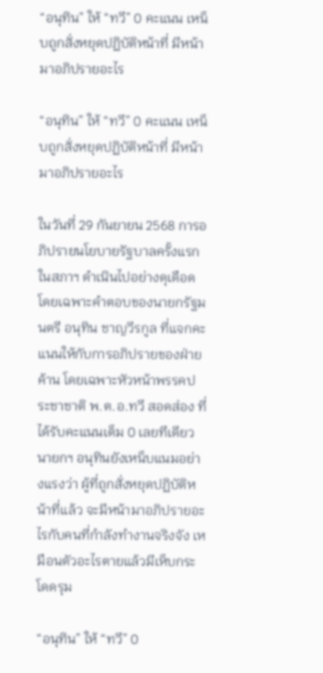“อนุทิน” ให้ “ทวี” 0 คะแนน เหน็บถูกสั่งหยุดปฏิบัติหน้าที่ มีหน้ามาอภิปรายอะไร

“อนุทิน” ให้ “ทวี” 0 คะแนน เหน็บถูกสั่งหยุดปฏิบัติหน้าที่ มีหน้ามาอภิปรายอะไร

ในวันที่ 29 กันยายน 2568 การอภิปรายนโยบายรัฐบาลครั้งแรกในสภาฯ ดำเนินไปอย่างดุเดือด โดยเฉพาะคำตอบของนายกรัฐมนตรี อนุทิน ชาญวีรกูล ที่แจกคะแนนให้กับการอภิปรายของฝ่ายค้าน โดยเฉพาะหัวหน้าพรรคประชาชาติ พ.ต.อ.ทวี สอดส่อง ที่ได้รับคะแนนเต็ม 0 เลยทีเดียว นายกฯ อนุทินยังเหน็บแนมอย่างแรงว่า ผู้ที่ถูกสั่งหยุดปฏิบัติหน้าที่แล้ว จะมีหน้ามาอภิปรายอะไรกับคนที่กำลังทำงานจริงจัง เหมือนตัวอะไรตายแล้วมีเห็บกระโดดรุม

“อนุทิน” ให้ “ทวี” 0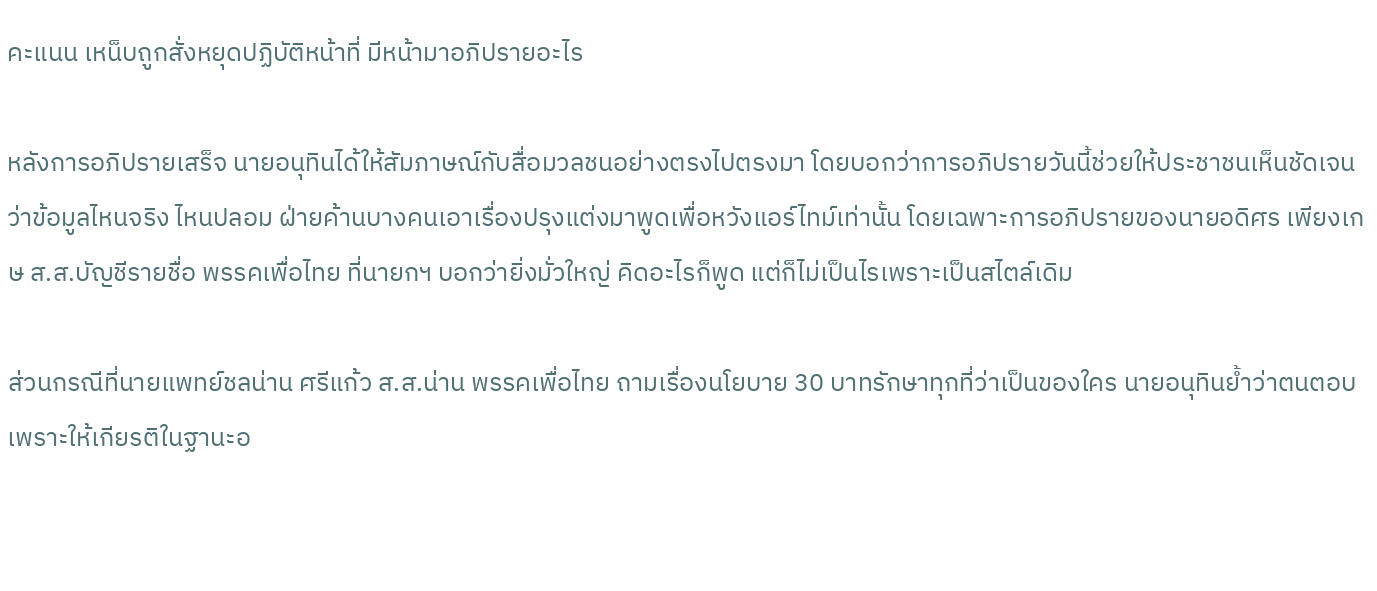คะแนน เหน็บถูกสั่งหยุดปฏิบัติหน้าที่ มีหน้ามาอภิปรายอะไร

หลังการอภิปรายเสร็จ นายอนุทินได้ให้สัมภาษณ์กับสื่อมวลชนอย่างตรงไปตรงมา โดยบอกว่าการอภิปรายวันนี้ช่วยให้ประชาชนเห็นชัดเจนว่าข้อมูลไหนจริง ไหนปลอม ฝ่ายค้านบางคนเอาเรื่องปรุงแต่งมาพูดเพื่อหวังแอร์ไทม์เท่านั้น โดยเฉพาะการอภิปรายของนายอดิศร เพียงเกษ ส.ส.บัญชีรายชื่อ พรรคเพื่อไทย ที่นายกฯ บอกว่ายิ่งมั่วใหญ่ คิดอะไรก็พูด แต่ก็ไม่เป็นไรเพราะเป็นสไตล์เดิม

ส่วนกรณีที่นายแพทย์ชลน่าน ศรีแก้ว ส.ส.น่าน พรรคเพื่อไทย ถามเรื่องนโยบาย 30 บาทรักษาทุกที่ว่าเป็นของใคร นายอนุทินย้ำว่าตนตอบเพราะให้เกียรติในฐานะอ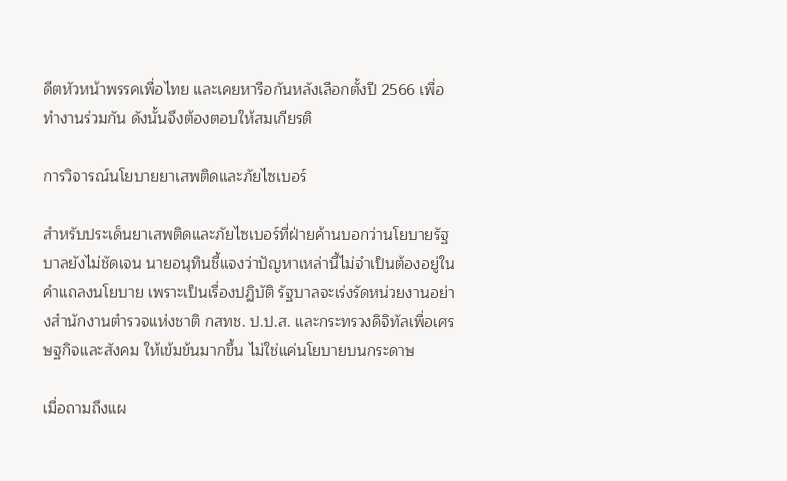ดีตหัวหน้าพรรคเพื่อไทย และเคยหารือกันหลังเลือกตั้งปี 2566 เพื่อทำงานร่วมกัน ดังนั้นจึงต้องตอบให้สมเกียรติ

การวิจารณ์นโยบายยาเสพติดและภัยไซเบอร์

สำหรับประเด็นยาเสพติดและภัยไซเบอร์ที่ฝ่ายค้านบอกว่านโยบายรัฐบาลยังไม่ชัดเจน นายอนุทินชี้แจงว่าปัญหาเหล่านี้ไม่จำเป็นต้องอยู่ในคำแถลงนโยบาย เพราะเป็นเรื่องปฏิบัติ รัฐบาลจะเร่งรัดหน่วยงานอย่างสำนักงานตำรวจแห่งชาติ กสทช. ป.ป.ส. และกระทรวงดิจิทัลเพื่อเศรษฐกิจและสังคม ให้เข้มข้นมากขึ้น ไม่ใช่แค่นโยบายบนกระดาษ

เมื่อถามถึงแผ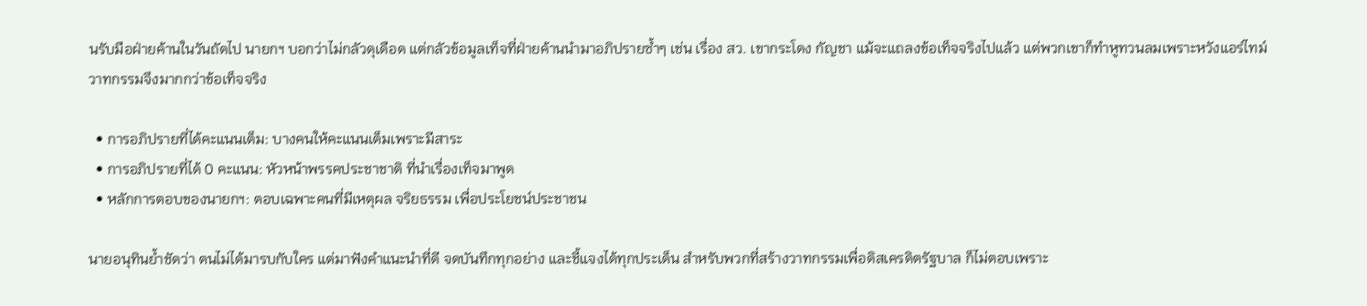นรับมือฝ่ายค้านในวันถัดไป นายกฯ บอกว่าไม่กลัวดุเดือด แต่กลัวข้อมูลเท็จที่ฝ่ายค้านนำมาอภิปรายซ้ำๆ เช่น เรื่อง สว. เขากระโดง กัญชา แม้จะแถลงข้อเท็จจริงไปแล้ว แต่พวกเขาก็ทำหูทวนลมเพราะหวังแอร์ไทม์ วาทกรรมจึงมากกว่าข้อเท็จจริง

  • การอภิปรายที่ได้คะแนนเต็ม: บางคนให้คะแนนเต็มเพราะมีสาระ
  • การอภิปรายที่ได้ 0 คะแนน: หัวหน้าพรรคประชาชาติ ที่นำเรื่องเท็จมาพูด
  • หลักการตอบของนายกฯ: ตอบเฉพาะคนที่มีเหตุผล จริยธรรม เพื่อประโยชน์ประชาชน

นายอนุทินย้ำชัดว่า ตนไม่ได้มารบกับใคร แต่มาฟังคำแนะนำที่ดี จดบันทึกทุกอย่าง และชี้แจงได้ทุกประเด็น สำหรับพวกที่สร้างวาทกรรมเพื่อดิสเครดิตรัฐบาล ก็ไม่ตอบเพราะ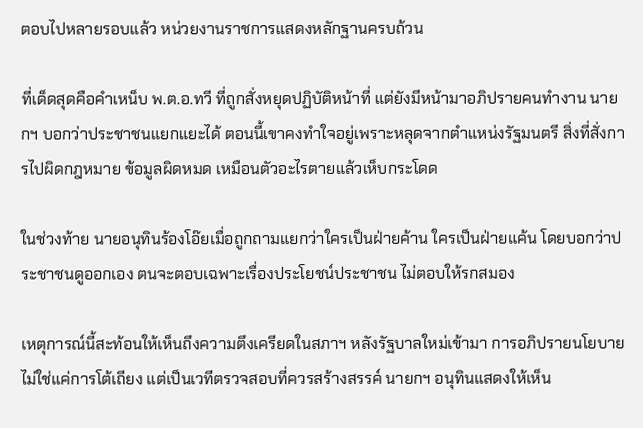ตอบไปหลายรอบแล้ว หน่วยงานราชการแสดงหลักฐานครบถ้วน

ที่เด็ดสุดคือคำเหน็บ พ.ต.อ.ทวี ที่ถูกสั่งหยุดปฏิบัติหน้าที่ แต่ยังมีหน้ามาอภิปรายคนทำงาน นายกฯ บอกว่าประชาชนแยกแยะได้ ตอนนี้เขาคงทำใจอยู่เพราะหลุดจากตำแหน่งรัฐมนตรี สิ่งที่สั่งการไปผิดกฎหมาย ข้อมูลผิดหมด เหมือนตัวอะไรตายแล้วเห็บกระโดด

ในช่วงท้าย นายอนุทินร้องโอ๊ยเมื่อถูกถามแยกว่าใครเป็นฝ่ายค้าน ใครเป็นฝ่ายแค้น โดยบอกว่าประชาชนดูออกเอง ตนจะตอบเฉพาะเรื่องประโยชน์ประชาชน ไม่ตอบให้รกสมอง

เหตุการณ์นี้สะท้อนให้เห็นถึงความตึงเครียดในสภาฯ หลังรัฐบาลใหม่เข้ามา การอภิปรายนโยบายไม่ใช่แค่การโต้เถียง แต่เป็นเวทีตรวจสอบที่ควรสร้างสรรค์ นายกฯ อนุทินแสดงให้เห็น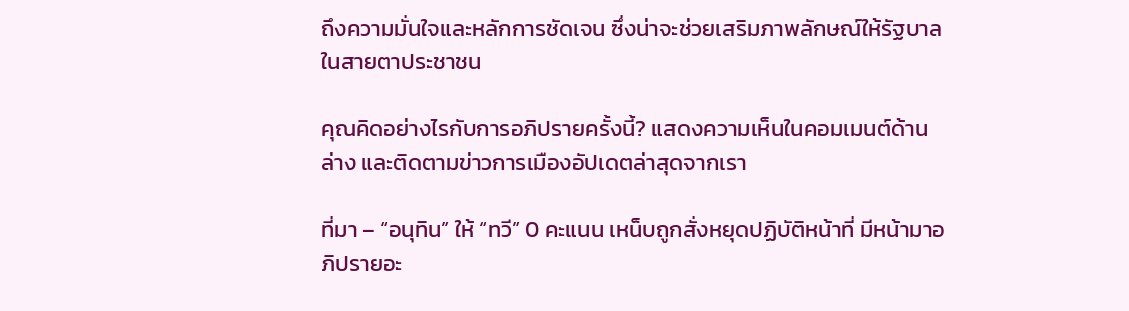ถึงความมั่นใจและหลักการชัดเจน ซึ่งน่าจะช่วยเสริมภาพลักษณ์ให้รัฐบาลในสายตาประชาชน

คุณคิดอย่างไรกับการอภิปรายครั้งนี้? แสดงความเห็นในคอมเมนต์ด้านล่าง และติดตามข่าวการเมืองอัปเดตล่าสุดจากเรา

ที่มา – “อนุทิน” ให้ “ทวี” 0 คะแนน เหน็บถูกสั่งหยุดปฏิบัติหน้าที่ มีหน้ามาอภิปรายอะ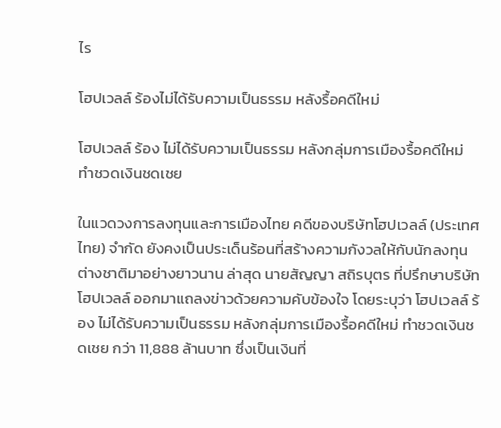ไร

โฮปเวลล์ ร้องไม่ได้รับความเป็นธรรม หลังรื้อคดีใหม่

โฮปเวลล์ ร้อง ไม่ได้รับความเป็นธรรม หลังกลุ่มการเมืองรื้อคดีใหม่ ทำชวดเงินชดเชย

ในแวดวงการลงทุนและการเมืองไทย คดีของบริษัทโฮปเวลล์ (ประเทศไทย) จำกัด ยังคงเป็นประเด็นร้อนที่สร้างความกังวลให้กับนักลงทุนต่างชาติมาอย่างยาวนาน ล่าสุด นายสัญญา สถิรบุตร ที่ปรึกษาบริษัทโฮปเวลล์ ออกมาแถลงข่าวด้วยความคับข้องใจ โดยระบุว่า โฮปเวลล์ ร้อง ไม่ได้รับความเป็นธรรม หลังกลุ่มการเมืองรื้อคดีใหม่ ทำชวดเงินชดเชย กว่า 11,888 ล้านบาท ซึ่งเป็นเงินที่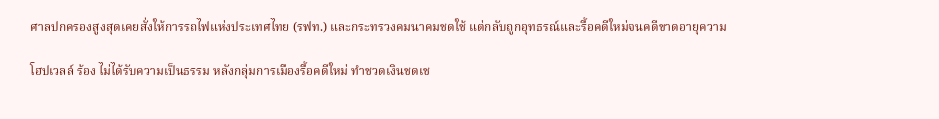ศาลปกครองสูงสุดเคยสั่งให้การรถไฟแห่งประเทศไทย (รฟท.) และกระทรวงคมนาคมชดใช้ แต่กลับถูกอุทธรณ์และรื้อคดีใหม่จนคดีขาดอายุความ

โฮปเวลล์ ร้อง ไม่ได้รับความเป็นธรรม หลังกลุ่มการเมืองรื้อคดีใหม่ ทำชวดเงินชดเช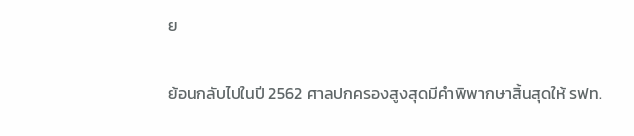ย

ย้อนกลับไปในปี 2562 ศาลปกครองสูงสุดมีคำพิพากษาสิ้นสุดให้ รฟท.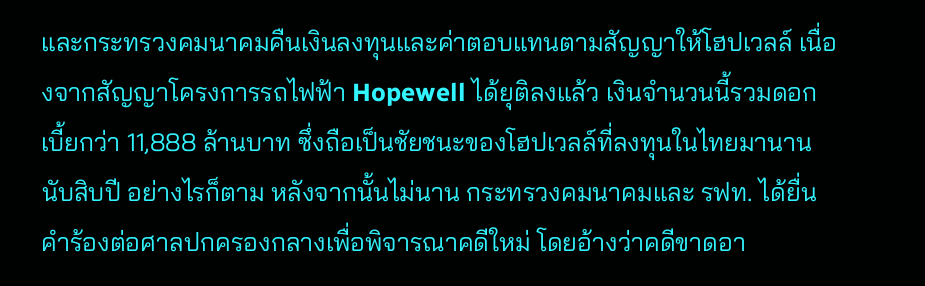และกระทรวงคมนาคมคืนเงินลงทุนและค่าตอบแทนตามสัญญาให้โฮปเวลล์ เนื่องจากสัญญาโครงการรถไฟฟ้า Hopewell ได้ยุติลงแล้ว เงินจำนวนนี้รวมดอกเบี้ยกว่า 11,888 ล้านบาท ซึ่งถือเป็นชัยชนะของโฮปเวลล์ที่ลงทุนในไทยมานานนับสิบปี อย่างไรก็ตาม หลังจากนั้นไม่นาน กระทรวงคมนาคมและ รฟท. ได้ยื่นคำร้องต่อศาลปกครองกลางเพื่อพิจารณาคดีใหม่ โดยอ้างว่าคดีขาดอา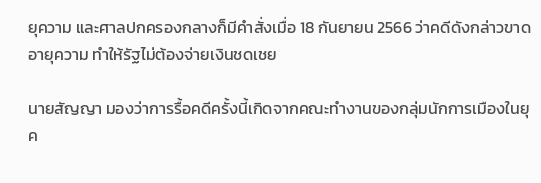ยุความ และศาลปกครองกลางก็มีคำสั่งเมื่อ 18 กันยายน 2566 ว่าคดีดังกล่าวขาดอายุความ ทำให้รัฐไม่ต้องจ่ายเงินชดเชย

นายสัญญา มองว่าการรื้อคดีครั้งนี้เกิดจากคณะทำงานของกลุ่มนักการเมืองในยุค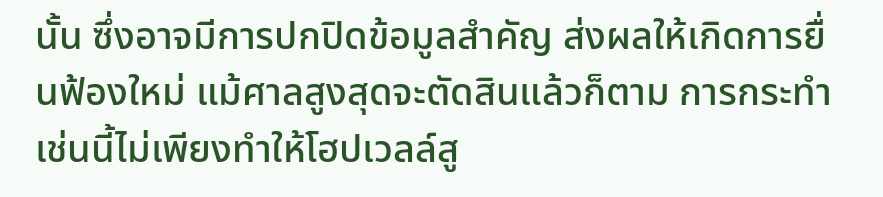นั้น ซึ่งอาจมีการปกปิดข้อมูลสำคัญ ส่งผลให้เกิดการยื่นฟ้องใหม่ แม้ศาลสูงสุดจะตัดสินแล้วก็ตาม การกระทำเช่นนี้ไม่เพียงทำให้โฮปเวลล์สู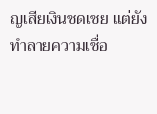ญเสียเงินชดเชย แต่ยังทำลายความเชื่อ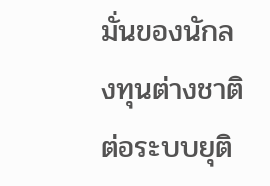มั่นของนักลงทุนต่างชาติต่อระบบยุติ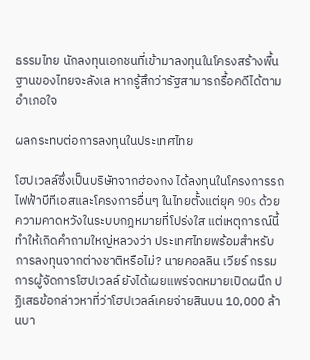ธรรมไทย นักลงทุนเอกชนที่เข้ามาลงทุนในโครงสร้างพื้นฐานของไทยจะลังเล หากรู้สึกว่ารัฐสามารถรื้อคดีได้ตามอำเภอใจ

ผลกระทบต่อการลงทุนในประเทศไทย

โฮปเวลล์ซึ่งเป็นบริษัทจากฮ่องกง ได้ลงทุนในโครงการรถไฟฟ้าบีทีเอสและโครงการอื่นๆ ในไทยตั้งแต่ยุค 90s ด้วยความคาดหวังในระบบกฎหมายที่โปร่งใส แต่เหตุการณ์นี้ทำให้เกิดคำถามใหญ่หลวงว่า ประเทศไทยพร้อมสำหรับการลงทุนจากต่างชาติหรือไม่? นายคอลลิน เวียร์ กรรมการผู้จัดการโฮปเวลล์ ยังได้เผยแพร่จดหมายเปิดผนึก ปฏิเสธข้อกล่าวหาที่ว่าโฮปเวลล์เคยจ่ายสินบน 10,000 ล้านบา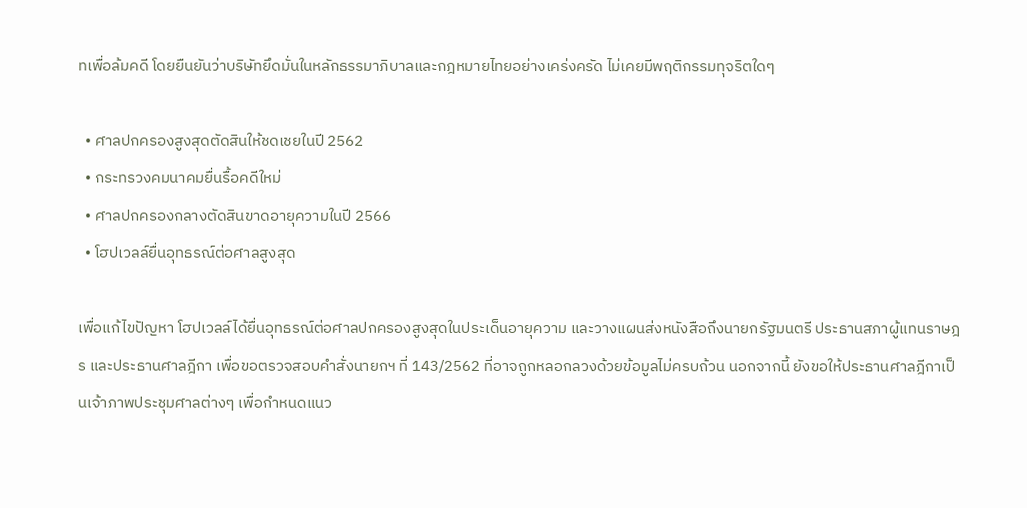ทเพื่อล้มคดี โดยยืนยันว่าบริษัทยึดมั่นในหลักธรรมาภิบาลและกฎหมายไทยอย่างเคร่งครัด ไม่เคยมีพฤติกรรมทุจริตใดๆ

  • ศาลปกครองสูงสุดตัดสินให้ชดเชยในปี 2562
  • กระทรวงคมนาคมยื่นรื้อคดีใหม่
  • ศาลปกครองกลางตัดสินขาดอายุความในปี 2566
  • โฮปเวลล์ยื่นอุทธรณ์ต่อศาลสูงสุด

เพื่อแก้ไขปัญหา โฮปเวลล์ได้ยื่นอุทธรณ์ต่อศาลปกครองสูงสุดในประเด็นอายุความ และวางแผนส่งหนังสือถึงนายกรัฐมนตรี ประธานสภาผู้แทนราษฎร และประธานศาลฎีกา เพื่อขอตรวจสอบคำสั่งนายกฯ ที่ 143/2562 ที่อาจถูกหลอกลวงด้วยข้อมูลไม่ครบถ้วน นอกจากนี้ ยังขอให้ประธานศาลฎีกาเป็นเจ้าภาพประชุมศาลต่างๆ เพื่อกำหนดแนว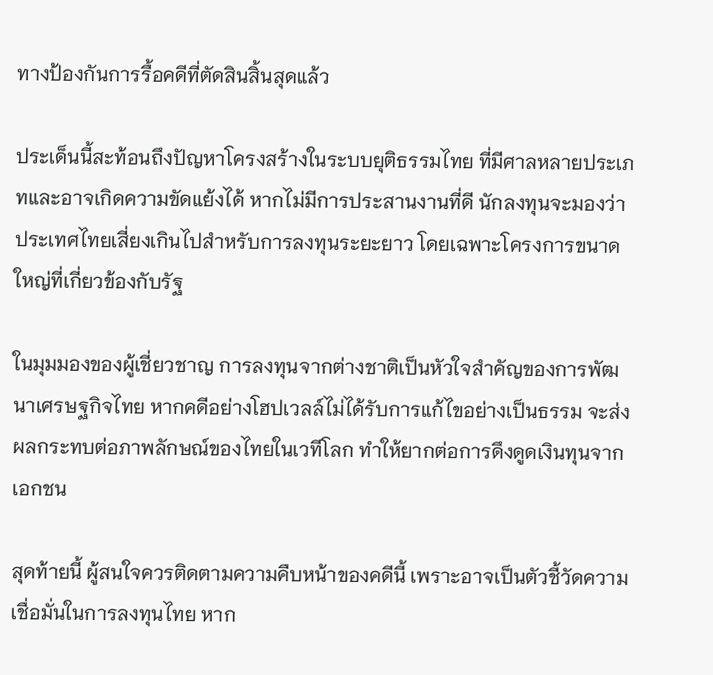ทางป้องกันการรื้อคดีที่ตัดสินสิ้นสุดแล้ว

ประเด็นนี้สะท้อนถึงปัญหาโครงสร้างในระบบยุติธรรมไทย ที่มีศาลหลายประเภทและอาจเกิดความขัดแย้งได้ หากไม่มีการประสานงานที่ดี นักลงทุนจะมองว่าประเทศไทยเสี่ยงเกินไปสำหรับการลงทุนระยะยาว โดยเฉพาะโครงการขนาดใหญ่ที่เกี่ยวข้องกับรัฐ

ในมุมมองของผู้เชี่ยวชาญ การลงทุนจากต่างชาติเป็นหัวใจสำคัญของการพัฒนาเศรษฐกิจไทย หากคดีอย่างโฮปเวลล์ไม่ได้รับการแก้ไขอย่างเป็นธรรม จะส่งผลกระทบต่อภาพลักษณ์ของไทยในเวทีโลก ทำให้ยากต่อการดึงดูดเงินทุนจากเอกชน

สุดท้ายนี้ ผู้สนใจควรติดตามความคืบหน้าของคดีนี้ เพราะอาจเป็นตัวชี้วัดความเชื่อมั่นในการลงทุนไทย หาก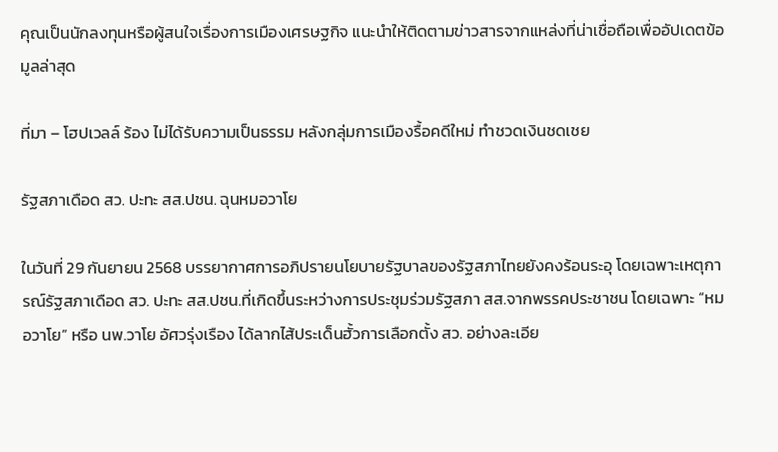คุณเป็นนักลงทุนหรือผู้สนใจเรื่องการเมืองเศรษฐกิจ แนะนำให้ติดตามข่าวสารจากแหล่งที่น่าเชื่อถือเพื่ออัปเดตข้อมูลล่าสุด

ที่มา – โฮปเวลล์ ร้อง ไม่ได้รับความเป็นธรรม หลังกลุ่มการเมืองรื้อคดีใหม่ ทำชวดเงินชดเชย

รัฐสภาเดือด สว. ปะทะ สส.ปชน. ฉุนหมอวาโย

ในวันที่ 29 กันยายน 2568 บรรยากาศการอภิปรายนโยบายรัฐบาลของรัฐสภาไทยยังคงร้อนระอุ โดยเฉพาะเหตุการณ์รัฐสภาเดือด สว. ปะทะ สส.ปชน.ที่เกิดขึ้นระหว่างการประชุมร่วมรัฐสภา สส.จากพรรคประชาชน โดยเฉพาะ “หมอวาโย” หรือ นพ.วาโย อัศวรุ่งเรือง ได้ลากไส้ประเด็นฮั้วการเลือกตั้ง สว. อย่างละเอีย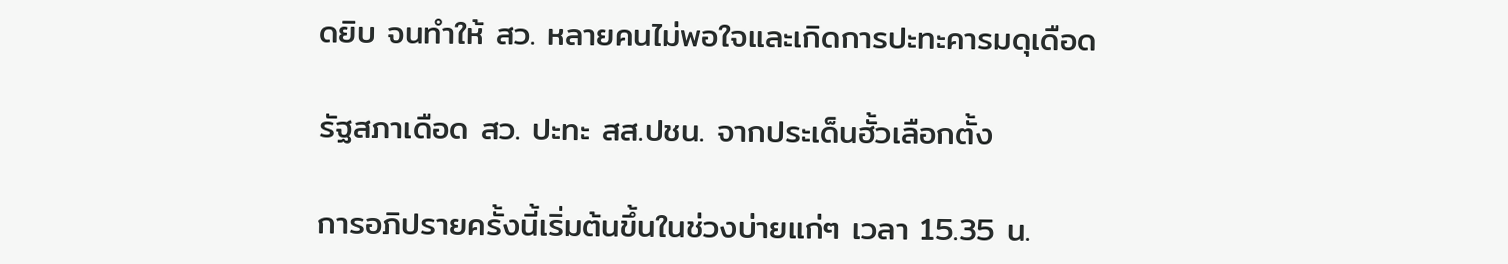ดยิบ จนทำให้ สว. หลายคนไม่พอใจและเกิดการปะทะคารมดุเดือด

รัฐสภาเดือด สว. ปะทะ สส.ปชน. จากประเด็นฮั้วเลือกตั้ง

การอภิปรายครั้งนี้เริ่มต้นขึ้นในช่วงบ่ายแก่ๆ เวลา 15.35 น.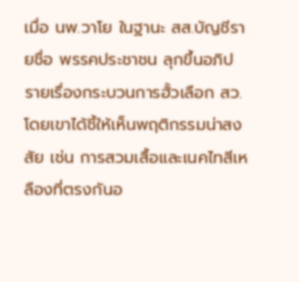เมื่อ นพ.วาโย ในฐานะ สส.บัญชีรายชื่อ พรรคประชาชน ลุกขึ้นอภิปรายเรื่องกระบวนการฮั้วเลือก สว. โดยเขาได้ชี้ให้เห็นพฤติกรรมน่าสงสัย เช่น การสวมเสื้อและเนคไทสีเหลืองที่ตรงกันอ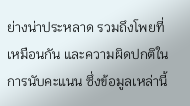ย่างน่าประหลาด รวมถึงโพยที่เหมือนกัน และความผิดปกติในการนับคะแนน ซึ่งข้อมูลเหล่านี้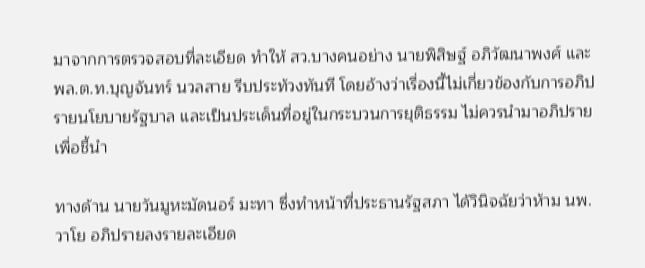มาจากการตรวจสอบที่ละเอียด ทำให้ สว.บางคนอย่าง นายพิสิษฐ์ อภิวัฒนาพงศ์ และ พล.ต.ท.บุญจันทร์ นวลสาย รีบประท้วงทันที โดยอ้างว่าเรื่องนี้ไม่เกี่ยวข้องกับการอภิปรายนโยบายรัฐบาล และเป็นประเด็นที่อยู่ในกระบวนการยุติธรรม ไม่ควรนำมาอภิปรายเพื่อชี้นำ

ทางด้าน นายวันมูหะมัดนอร์ มะทา ซึ่งทำหน้าที่ประธานรัฐสภา ได้วินิจฉัยว่าห้าม นพ.วาโย อภิปรายลงรายละเอียด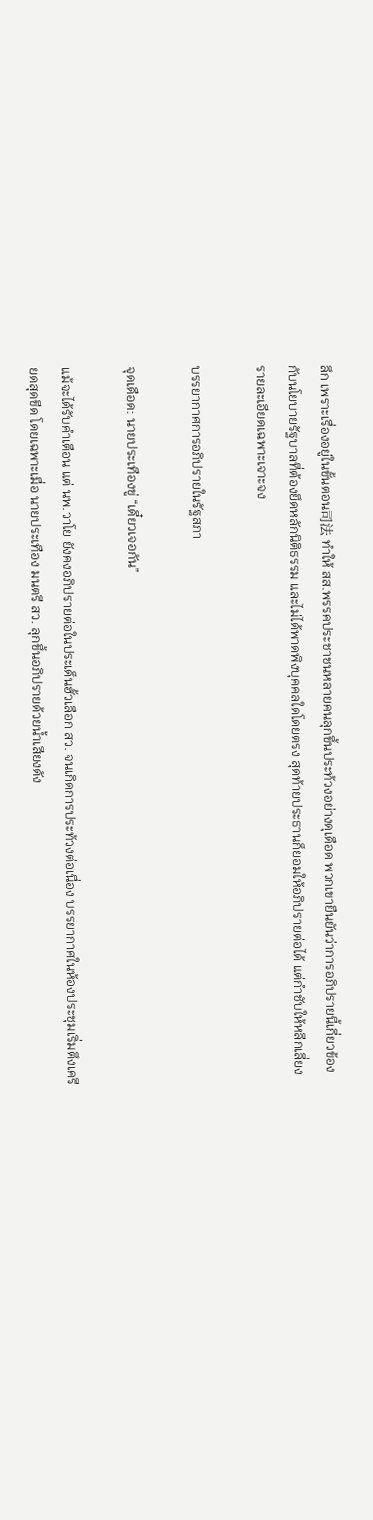ลึก เพราะเรื่องอยู่ในขั้นตอน司法 ทำให้ สส.พรรคประชาชนหลายคนลุกขึ้นประท้วงอย่างดุเดือด พวกเขายืนยันว่าการอภิปรายนี้เกี่ยวข้องกับนโยบายรัฐบาลที่ต้องยึดหลักนิติธรรม และไม่ได้พาดพิงบุคคลใดโดยตรง สุดท้ายประธานก็ยอมให้อภิปรายต่อได้ แต่กำชับให้หลีกเลี่ยงรายละเอียดเฉพาะเจาะจง

บรรยากาศการอภิปรายในรัฐสภา

จุดเดือด: นายประเทืองขู่ “เดี๋ยวเจอกัน”

แม้จะได้รับคำเตือน แต่ นพ.วาโย ยังคงอภิปรายต่อในประเด็นฮั้วเลือก สว. จนเกิดการประท้วงต่อเนื่อง บรรยากาศในห้องประชุมเริ่มตึงเครียดสุดขีด โดยเฉพาะเมื่อ นายประเทือง มนตรี สว. ลุกขึ้นอภิปรายด้วยน้ำเสียงดัง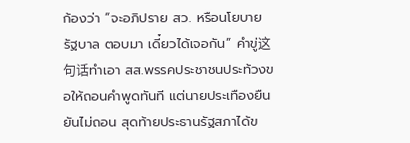ก้องว่า “จะอภิปราย สว. หรือนโยบายรัฐบาล ตอบมา เดี๋ยวได้เจอกัน” คำขู่这句话ทำเอา สส.พรรคประชาชนประท้วงขอให้ถอนคำพูดทันที แต่นายประเทืองยืนยันไม่ถอน สุดท้ายประธานรัฐสภาได้ข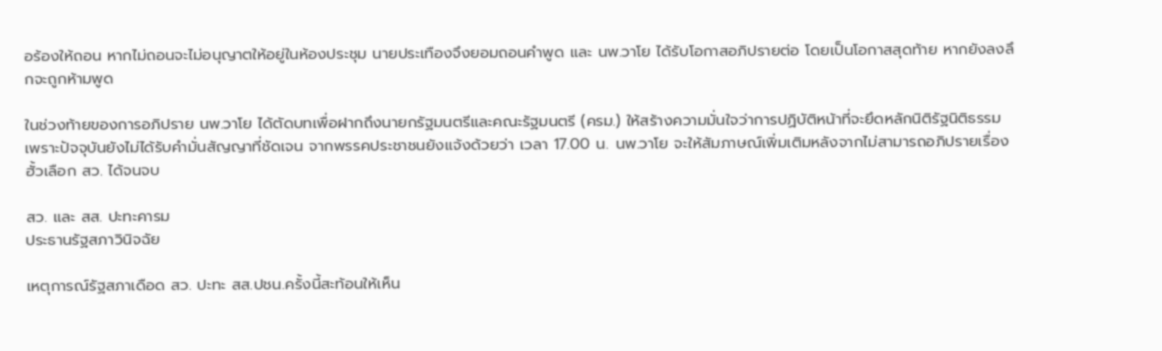อร้องให้ถอน หากไม่ถอนจะไม่อนุญาตให้อยู่ในห้องประชุม นายประเทืองจึงยอมถอนคำพูด และ นพ.วาโย ได้รับโอกาสอภิปรายต่อ โดยเป็นโอกาสสุดท้าย หากยังลงลึกจะถูกห้ามพูด

ในช่วงท้ายของการอภิปราย นพ.วาโย ได้ตัดบทเพื่อฝากถึงนายกรัฐมนตรีและคณะรัฐมนตรี (ครม.) ให้สร้างความมั่นใจว่าการปฏิบัติหน้าที่จะยึดหลักนิติรัฐนิติธรรม เพราะปัจจุบันยังไม่ได้รับคำมั่นสัญญาที่ชัดเจน จากพรรคประชาชนยังแจ้งด้วยว่า เวลา 17.00 น. นพ.วาโย จะให้สัมภาษณ์เพิ่มเติมหลังจากไม่สามารถอภิปรายเรื่องฮั้วเลือก สว. ได้จนจบ

สว. และ สส. ปะทะคารม
ประธานรัฐสภาวินิจฉัย

เหตุการณ์รัฐสภาเดือด สว. ปะทะ สส.ปชน.ครั้งนี้สะท้อนให้เห็น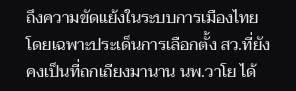ถึงความขัดแย้งในระบบการเมืองไทย โดยเฉพาะประเด็นการเลือกตั้ง สว.ที่ยังคงเป็นที่ถกเถียงมานาน นพ.วาโย ได้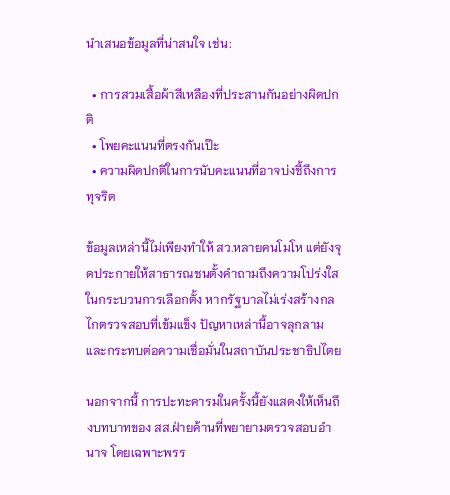นำเสนอข้อมูลที่น่าสนใจ เช่น:

  • การสวมเสื้อผ้าสีเหลืองที่ประสานกันอย่างผิดปกติ
  • โพยคะแนนที่ตรงกันเป๊ะ
  • ความผิดปกติในการนับคะแนนที่อาจบ่งชี้ถึงการทุจริต

ข้อมูลเหล่านี้ไม่เพียงทำให้ สว.หลายคนโมโห แต่ยังจุดประกายให้สาธารณชนตั้งคำถามถึงความโปร่งใสในกระบวนการเลือกตั้ง หากรัฐบาลไม่เร่งสร้างกลไกตรวจสอบที่เข้มแข็ง ปัญหาเหล่านี้อาจลุกลามและกระทบต่อความเชื่อมั่นในสถาบันประชาธิปไตย

นอกจากนี้ การปะทะคารมในครั้งนี้ยังแสดงให้เห็นถึงบทบาทของ สส.ฝ่ายค้านที่พยายามตรวจสอบอำนาจ โดยเฉพาะพรร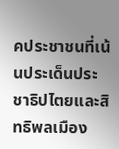คประชาชนที่เน้นประเด็นประชาธิปไตยและสิทธิพลเมือง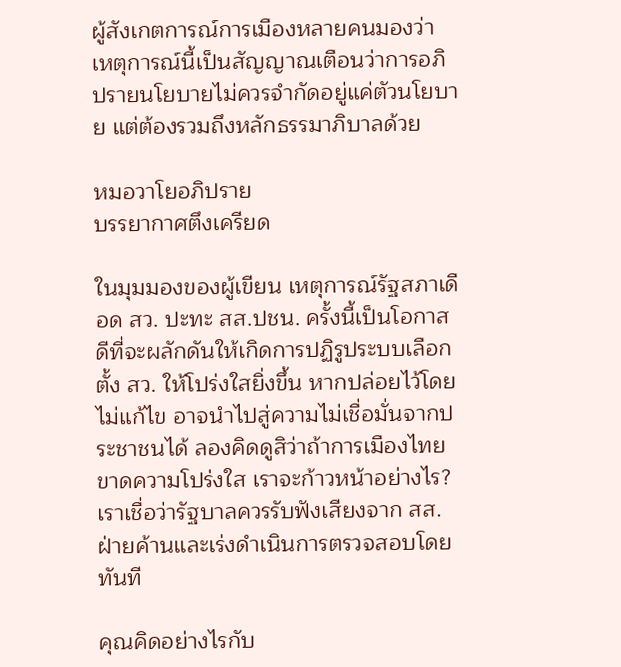ผู้สังเกตการณ์การเมืองหลายคนมองว่า เหตุการณ์นี้เป็นสัญญาณเตือนว่าการอภิปรายนโยบายไม่ควรจำกัดอยู่แค่ตัวนโยบาย แต่ต้องรวมถึงหลักธรรมาภิบาลด้วย

หมอวาโยอภิปราย
บรรยากาศตึงเครียด

ในมุมมองของผู้เขียน เหตุการณ์รัฐสภาเดือด สว. ปะทะ สส.ปชน. ครั้งนี้เป็นโอกาสดีที่จะผลักดันให้เกิดการปฏิรูประบบเลือกตั้ง สว. ให้โปร่งใสยิ่งขึ้น หากปล่อยไว้โดยไม่แก้ไข อาจนำไปสู่ความไม่เชื่อมั่นจากประชาชนได้ ลองคิดดูสิว่าถ้าการเมืองไทยขาดความโปร่งใส เราจะก้าวหน้าอย่างไร? เราเชื่อว่ารัฐบาลควรรับฟังเสียงจาก สส.ฝ่ายค้านและเร่งดำเนินการตรวจสอบโดยทันที

คุณคิดอย่างไรกับ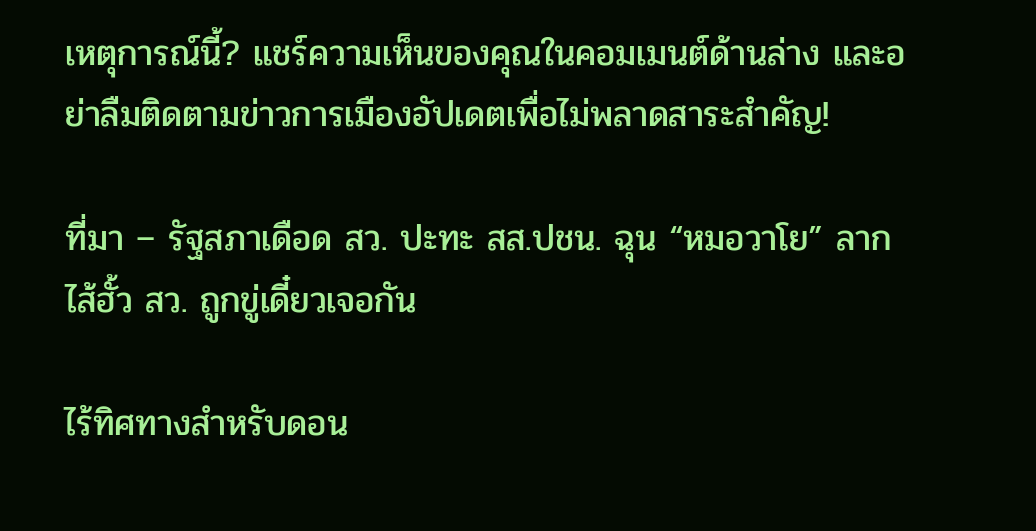เหตุการณ์นี้? แชร์ความเห็นของคุณในคอมเมนต์ด้านล่าง และอย่าลืมติดตามข่าวการเมืองอัปเดตเพื่อไม่พลาดสาระสำคัญ!

ที่มา – รัฐสภาเดือด สว. ปะทะ สส.ปชน. ฉุน “หมอวาโย” ลากไส้ฮั้ว สว. ถูกขู่เดี๋ยวเจอกัน

ไร้ทิศทางสำหรับดอน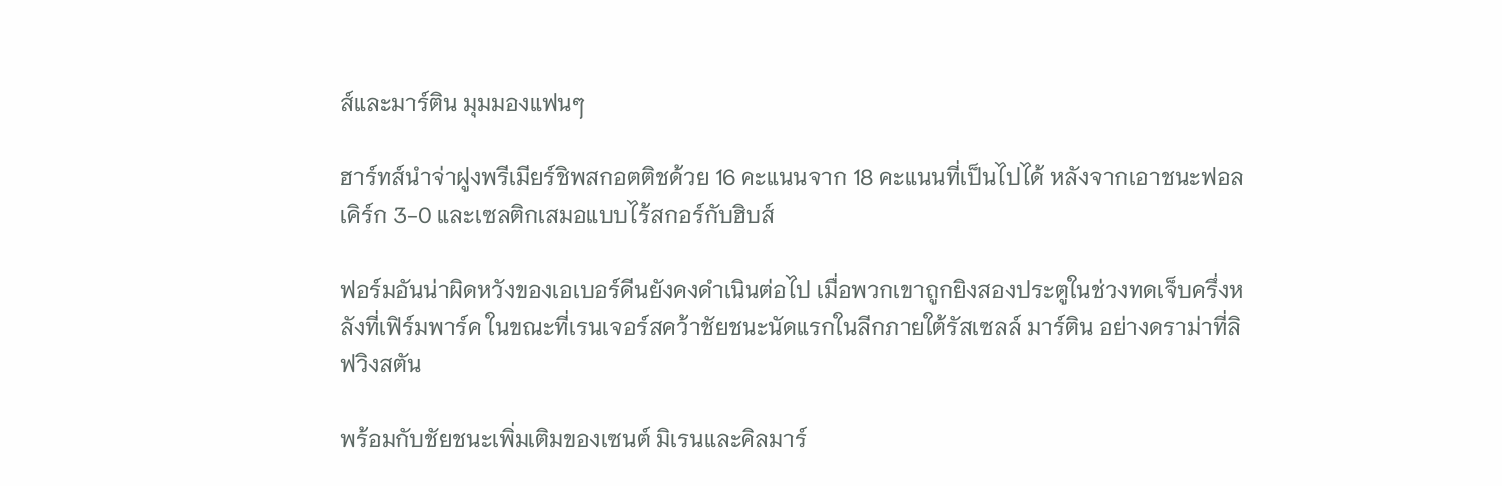ส์และมาร์ติน มุมมองแฟนๆ

ฮาร์ทส์นำจ่าฝูงพรีเมียร์ชิพสกอตติชด้วย 16 คะแนนจาก 18 คะแนนที่เป็นไปได้ หลังจากเอาชนะฟอลเคิร์ก 3-0 และเซลติกเสมอแบบไร้สกอร์กับฮิบส์

ฟอร์มอันน่าผิดหวังของเอเบอร์ดีนยังคงดำเนินต่อไป เมื่อพวกเขาถูกยิงสองประตูในช่วงทดเจ็บครึ่งหลังที่เฟิร์มพาร์ค ในขณะที่เรนเจอร์สคว้าชัยชนะนัดแรกในลีกภายใต้รัสเซลล์ มาร์ติน อย่างดราม่าที่ลิฟวิงสตัน

พร้อมกับชัยชนะเพิ่มเติมของเซนต์ มิเรนและคิลมาร์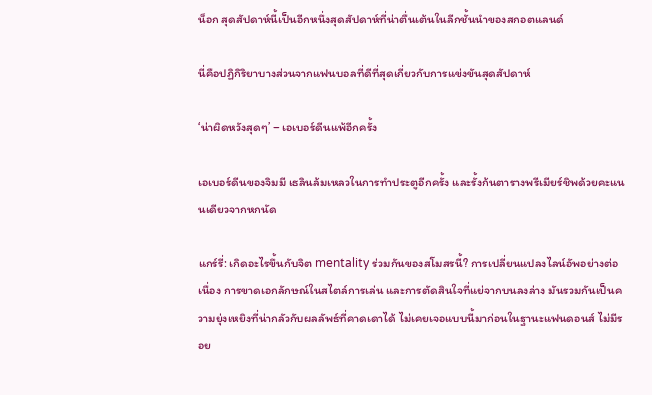น็อก สุดสัปดาห์นี้เป็นอีกหนึ่งสุดสัปดาห์ที่น่าตื่นเต้นในลีกชั้นนำของสกอตแลนด์

นี่คือปฏิกิริยาบางส่วนจากแฟนบอลที่ดีที่สุดเกี่ยวกับการแข่งขันสุดสัปดาห์

‘น่าผิดหวังสุดๆ’ – เอเบอร์ดีนแพ้อีกครั้ง

เอเบอร์ดีนของจิมมี เธลินล้มเหลวในการทำประตูอีกครั้ง และรั้งก้นตารางพรีเมียร์ชิพด้วยคะแนนเดียวจากหกนัด

แกร์รี่: เกิดอะไรขึ้นกับจิต mentality ร่วมกันของสโมสรนี้? การเปลี่ยนแปลงไลน์อัพอย่างต่อเนื่อง การขาดเอกลักษณ์ในสไตล์การเล่น และการตัดสินใจที่แย่จากบนลงล่าง มันรวมกันเป็นความยุ่งเหยิงที่น่ากลัวกับผลลัพธ์ที่คาดเดาได้ ไม่เคยเจอแบบนี้มาก่อนในฐานะแฟนดอนส์ ไม่มีรอย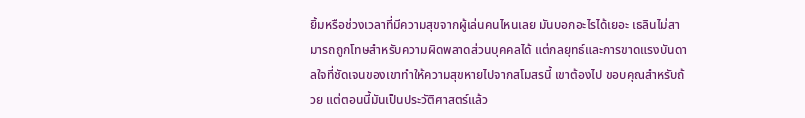ยิ้มหรือช่วงเวลาที่มีความสุขจากผู้เล่นคนไหนเลย มันบอกอะไรได้เยอะ เธลินไม่สามารถถูกโทษสำหรับความผิดพลาดส่วนบุคคลได้ แต่กลยุทธ์และการขาดแรงบันดาลใจที่ชัดเจนของเขาทำให้ความสุขหายไปจากสโมสรนี้ เขาต้องไป ขอบคุณสำหรับถ้วย แต่ตอนนี้มันเป็นประวัติศาสตร์แล้ว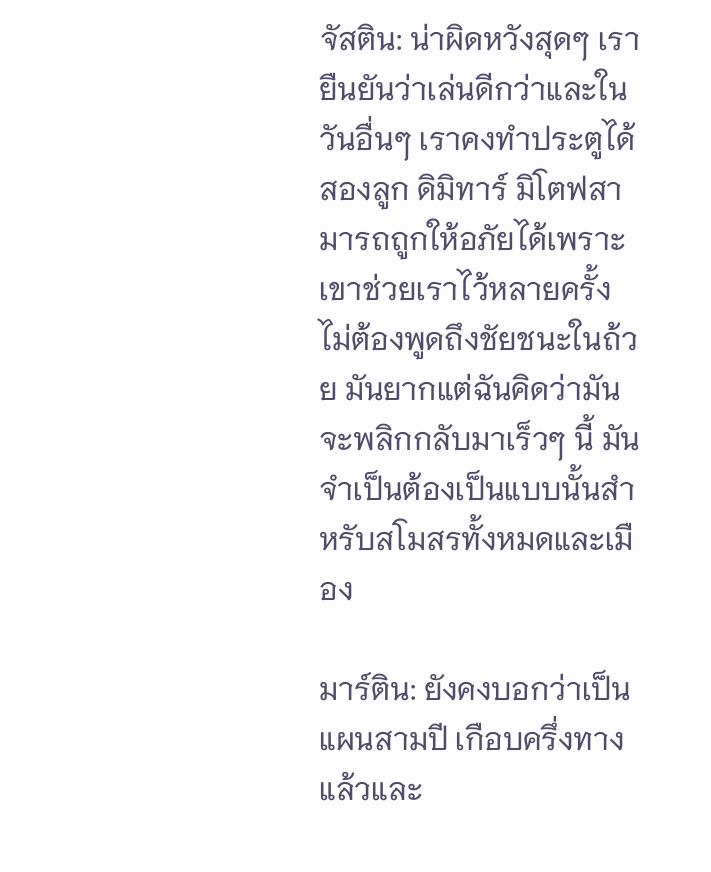จัสติน: น่าผิดหวังสุดๆ เรายืนยันว่าเล่นดีกว่าและในวันอื่นๆ เราคงทำประตูได้สองลูก ดิมิทาร์ มิโตฟสามารถถูกให้อภัยได้เพราะเขาช่วยเราไว้หลายครั้ง ไม่ต้องพูดถึงชัยชนะในถ้วย มันยากแต่ฉันคิดว่ามันจะพลิกกลับมาเร็วๆ นี้ มันจำเป็นต้องเป็นแบบนั้นสำหรับสโมสรทั้งหมดและเมือง

มาร์ติน: ยังคงบอกว่าเป็นแผนสามปี เกือบครึ่งทางแล้วและ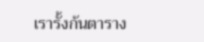เรารั้งก้นตาราง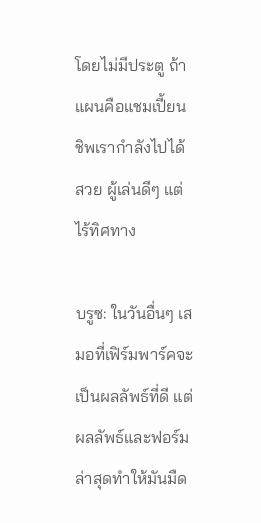โดยไม่มีประตู ถ้าแผนคือแชมเปี้ยนชิพเรากำลังไปได้สวย ผู้เล่นดีๆ แต่ไร้ทิศทาง

บรูซ: ในวันอื่นๆ เสมอที่เฟิร์มพาร์คจะเป็นผลลัพธ์ที่ดี แต่ผลลัพธ์และฟอร์มล่าสุดทำให้มันมืด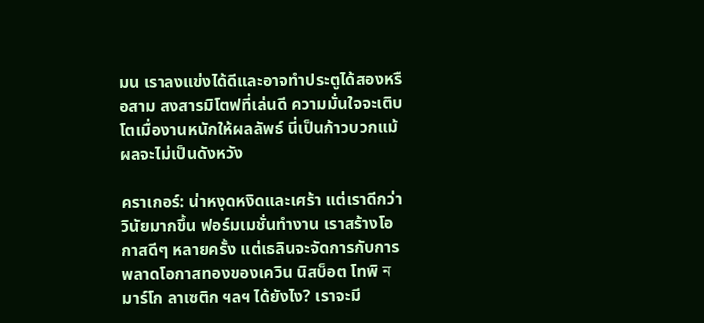มน เราลงแข่งได้ดีและอาจทำประตูได้สองหรือสาม สงสารมิโตฟที่เล่นดี ความมั่นใจจะเติบโตเมื่องานหนักให้ผลลัพธ์ นี่เป็นก้าวบวกแม้ผลจะไม่เป็นดังหวัง

คราเกอร์: น่าหงุดหงิดและเศร้า แต่เราดีกว่า วินัยมากขึ้น ฟอร์มเมชั่นทำงาน เราสร้างโอกาสดีๆ หลายครั้ง แต่เธลินจะจัดการกับการพลาดโอกาสทองของเควิน นิสบ็อต โทพิ ন มาร์โก ลาเซติก ฯลฯ ได้ยังไง? เราจะมี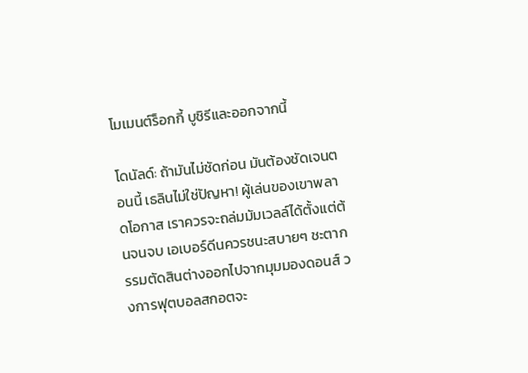โมเมนต์ร็อกกี้ บูชิรีและออกจากนี้

โดนัลด์: ถ้ามันไม่ชัดก่อน มันต้องชัดเจนตอนนี้ เธลินไม่ใช่ปัญหา! ผู้เล่นของเขาพลาดโอกาส เราควรจะถล่มมัมเวลล์ได้ตั้งแต่ต้นจนจบ เอเบอร์ดีนควรชนะสบายๆ ชะตากรรมตัดสินต่างออกไปจากมุมมองดอนส์ วงการฟุตบอลสกอตจะ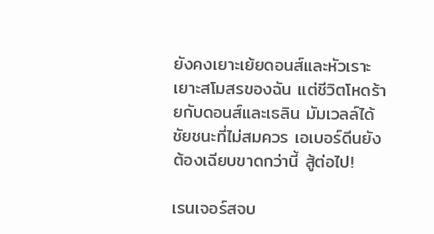ยังคงเยาะเย้ยดอนส์และหัวเราะเยาะสโมสรของฉัน แต่ชีวิตโหดร้ายกับดอนส์และเธลิน มัมเวลล์ได้ชัยชนะที่ไม่สมควร เอเบอร์ดีนยังต้องเฉียบขาดกว่านี้ สู้ต่อไป!

เรนเจอร์สจบ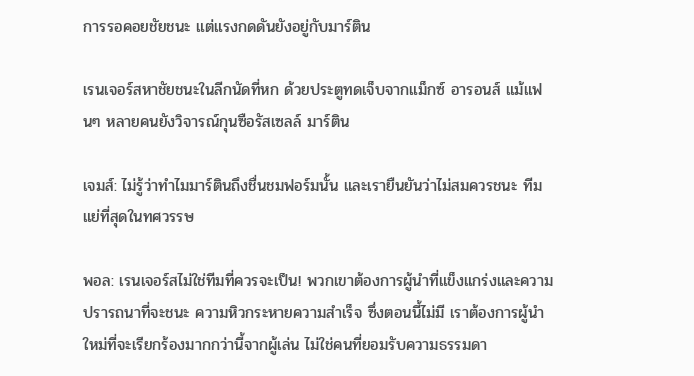การรอคอยชัยชนะ แต่แรงกดดันยังอยู่กับมาร์ติน

เรนเจอร์สหาชัยชนะในลีกนัดที่หก ด้วยประตูทดเจ็บจากแม็กซ์ อารอนส์ แม้แฟนๆ หลายคนยังวิจารณ์กุนซือรัสเซลล์ มาร์ติน

เจมส์: ไม่รู้ว่าทำไมมาร์ตินถึงชื่นชมฟอร์มนั้น และเรายืนยันว่าไม่สมควรชนะ ทีมแย่ที่สุดในทศวรรษ

พอล: เรนเจอร์สไม่ใช่ทีมที่ควรจะเป็น! พวกเขาต้องการผู้นำที่แข็งแกร่งและความปรารถนาที่จะชนะ ความหิวกระหายความสำเร็จ ซึ่งตอนนี้ไม่มี เราต้องการผู้นำใหม่ที่จะเรียกร้องมากกว่านี้จากผู้เล่น ไม่ใช่คนที่ยอมรับความธรรมดา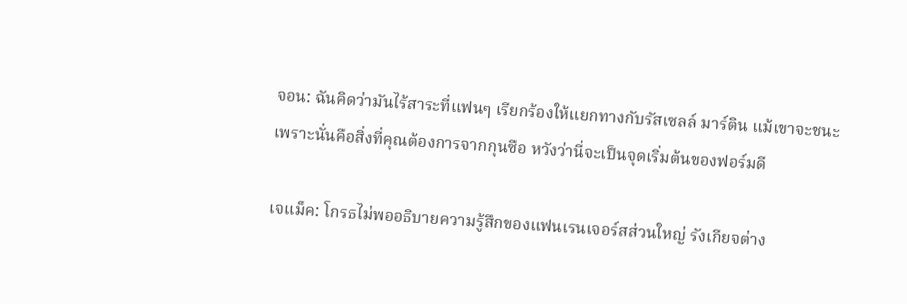จอน: ฉันคิดว่ามันไร้สาระที่แฟนๆ เรียกร้องให้แยกทางกับรัสเซลล์ มาร์ติน แม้เขาจะชนะ เพราะนั่นคือสิ่งที่คุณต้องการจากกุนซือ หวังว่านี่จะเป็นจุดเริ่มต้นของฟอร์มดี

เจแม็ค: โกรธไม่พออธิบายความรู้สึกของแฟนเรนเจอร์สส่วนใหญ่ รังเกียจต่าง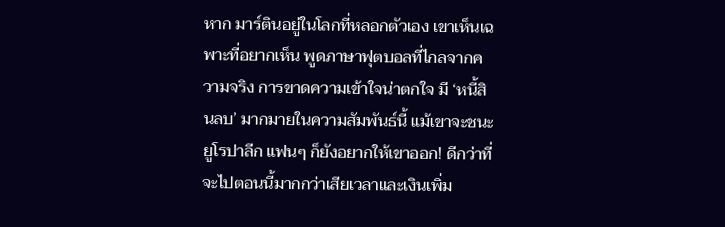หาก มาร์ตินอยู่ในโลกที่หลอกตัวเอง เขาเห็นเฉพาะที่อยากเห็น พูดภาษาฟุตบอลที่ไกลจากความจริง การขาดความเข้าใจน่าตกใจ มี ‘หนี้สินลบ’ มากมายในความสัมพันธ์นี้ แม้เขาจะชนะยูโรปาลีก แฟนๆ ก็ยังอยากให้เขาออก! ดีกว่าที่จะไปตอนนี้มากกว่าเสียเวลาและเงินเพิ่ม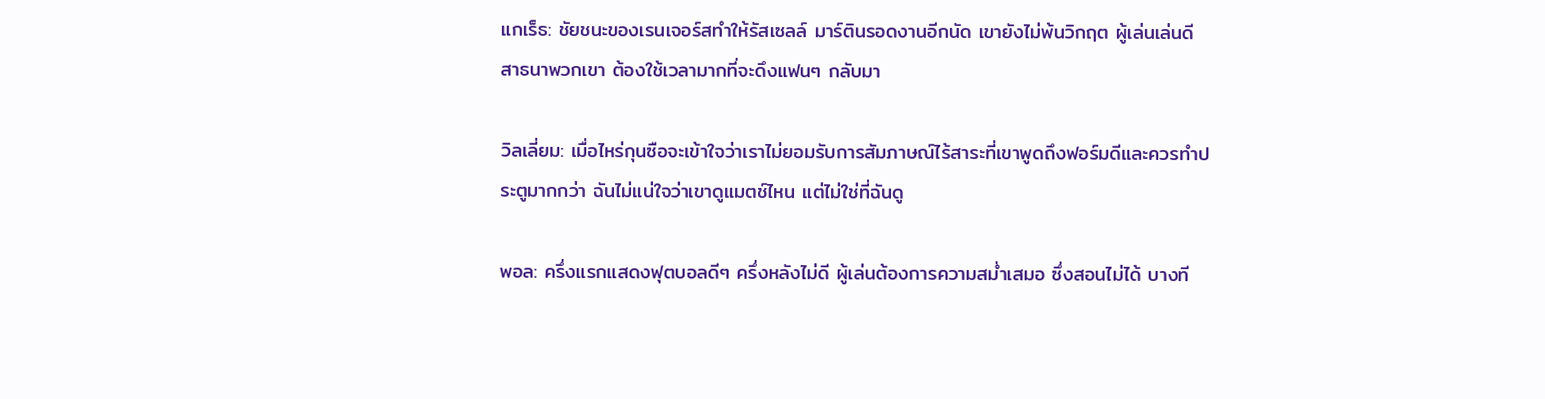แกเร็ธ: ชัยชนะของเรนเจอร์สทำให้รัสเซลล์ มาร์ตินรอดงานอีกนัด เขายังไม่พ้นวิกฤต ผู้เล่นเล่นดี สาธนาพวกเขา ต้องใช้เวลามากที่จะดึงแฟนๆ กลับมา

วิลเลี่ยม: เมื่อไหร่กุนซือจะเข้าใจว่าเราไม่ยอมรับการสัมภาษณ์ไร้สาระที่เขาพูดถึงฟอร์มดีและควรทำประตูมากกว่า ฉันไม่แน่ใจว่าเขาดูแมตช์ไหน แต่ไม่ใช่ที่ฉันดู

พอล: ครึ่งแรกแสดงฟุตบอลดีๆ ครึ่งหลังไม่ดี ผู้เล่นต้องการความสม่ำเสมอ ซึ่งสอนไม่ได้ บางที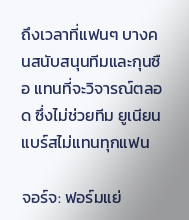ถึงเวลาที่แฟนๆ บางคนสนับสนุนทีมและกุนซือ แทนที่จะวิจารณ์ตลอด ซึ่งไม่ช่วยทีม ยูเนียนแบร์สไม่แทนทุกแฟน

จอร์จ: ฟอร์มแย่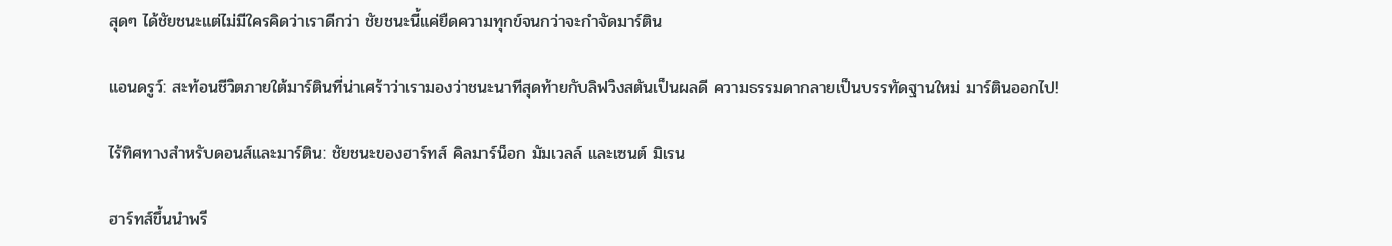สุดๆ ได้ชัยชนะแต่ไม่มีใครคิดว่าเราดีกว่า ชัยชนะนี้แค่ยืดความทุกข์จนกว่าจะกำจัดมาร์ติน

แอนดรูว์: สะท้อนชีวิตภายใต้มาร์ตินที่น่าเศร้าว่าเรามองว่าชนะนาทีสุดท้ายกับลิฟวิงสตันเป็นผลดี ความธรรมดากลายเป็นบรรทัดฐานใหม่ มาร์ตินออกไป!

ไร้ทิศทางสำหรับดอนส์และมาร์ติน: ชัยชนะของฮาร์ทส์ คิลมาร์น็อก มัมเวลล์ และเซนต์ มิเรน

ฮาร์ทส์ขึ้นนำพรี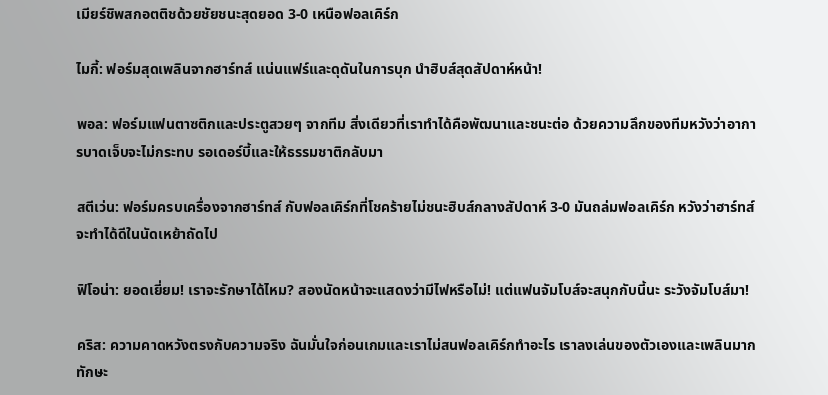เมียร์ชิพสกอตติชด้วยชัยชนะสุดยอด 3-0 เหนือฟอลเคิร์ก

ไมกี้: ฟอร์มสุดเพลินจากฮาร์ทส์ แน่นแฟร์และดุดันในการบุก นำฮิบส์สุดสัปดาห์หน้า!

พอล: ฟอร์มแฟนตาซติกและประตูสวยๆ จากทีม สิ่งเดียวที่เราทำได้คือพัฒนาและชนะต่อ ด้วยความลึกของทีมหวังว่าอาการบาดเจ็บจะไม่กระทบ รอเดอร์บี้และให้ธรรมชาติกลับมา

สตีเว่น: ฟอร์มครบเครื่องจากฮาร์ทส์ กับฟอลเคิร์กที่โชคร้ายไม่ชนะฮิบส์กลางสัปดาห์ 3-0 มันถล่มฟอลเคิร์ก หวังว่าฮาร์ทส์จะทำได้ดีในนัดเหย้าถัดไป

ฟิโอน่า: ยอดเยี่ยม! เราจะรักษาได้ไหม? สองนัดหน้าจะแสดงว่ามีไฟหรือไม่! แต่แฟนจัมโบส์จะสนุกกับนี้นะ ระวังจัมโบส์มา!

คริส: ความคาดหวังตรงกับความจริง ฉันมั่นใจก่อนเกมและเราไม่สนฟอลเคิร์กทำอะไร เราลงเล่นของตัวเองและเพลินมาก ทักษะ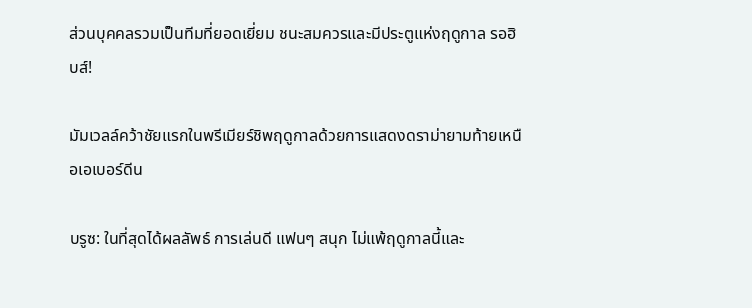ส่วนบุคคลรวมเป็นทีมที่ยอดเยี่ยม ชนะสมควรและมีประตูแห่งฤดูกาล รอฮิบส์!

มัมเวลล์คว้าชัยแรกในพรีเมียร์ชิพฤดูกาลด้วยการแสดงดราม่ายามท้ายเหนือเอเบอร์ดีน

บรูซ: ในที่สุดได้ผลลัพธ์ การเล่นดี แฟนๆ สนุก ไม่แพ้ฤดูกาลนี้และ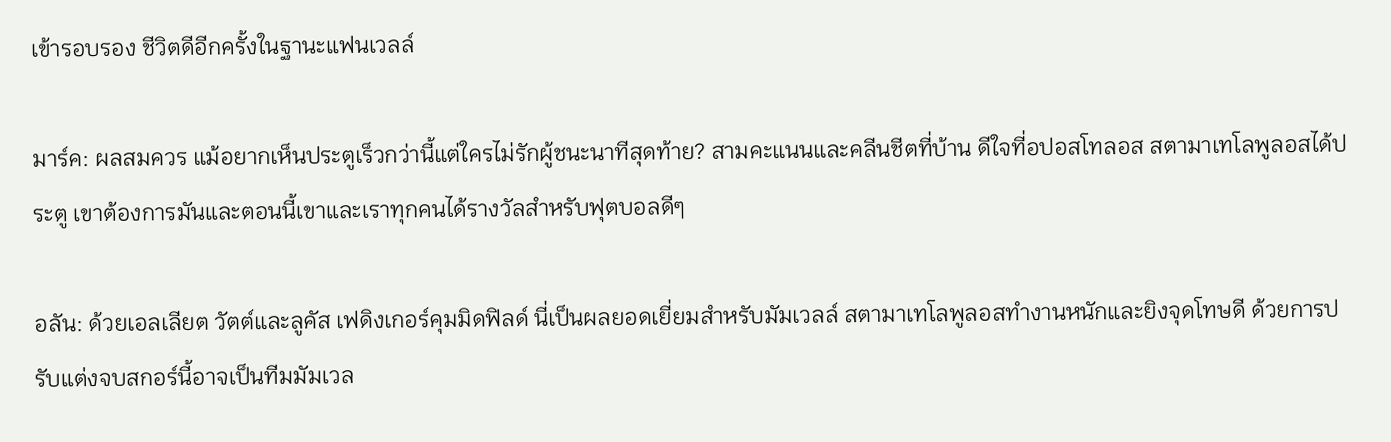เข้ารอบรอง ชีวิตดีอีกครั้งในฐานะแฟนเวลล์

มาร์ค: ผลสมควร แม้อยากเห็นประตูเร็วกว่านี้แต่ใครไม่รักผู้ชนะนาทีสุดท้าย? สามคะแนนและคลีนชีตที่บ้าน ดีใจที่อปอสโทลอส สตามาเทโลพูลอสได้ประตู เขาต้องการมันและตอนนี้เขาและเราทุกคนได้รางวัลสำหรับฟุตบอลดีๆ

อลัน: ด้วยเอลเลียต วัตต์และลูคัส เฟดิงเกอร์คุมมิดฟิลด์ นี่เป็นผลยอดเยี่ยมสำหรับมัมเวลล์ สตามาเทโลพูลอสทำงานหนักและยิงจุดโทษดี ด้วยการปรับแต่งจบสกอร์นี้อาจเป็นทีมมัมเวล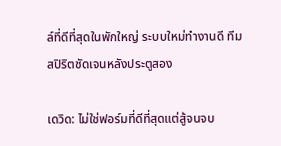ล์ที่ดีที่สุดในพักใหญ่ ระบบใหม่ทำงานดี ทีมสปิริตชัดเจนหลังประตูสอง

เดวิด: ไม่ใช่ฟอร์มที่ดีที่สุดแต่สู้จนจบ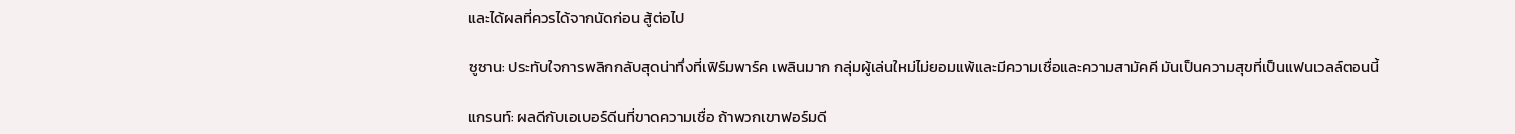และได้ผลที่ควรได้จากนัดก่อน สู้ต่อไป

ซูซาน: ประทับใจการพลิกกลับสุดน่าทึ่งที่เฟิร์มพาร์ค เพลินมาก กลุ่มผู้เล่นใหม่ไม่ยอมแพ้และมีความเชื่อและความสามัคคี มันเป็นความสุขที่เป็นแฟนเวลล์ตอนนี้

แกรนท์: ผลดีกับเอเบอร์ดีนที่ขาดความเชื่อ ถ้าพวกเขาฟอร์มดี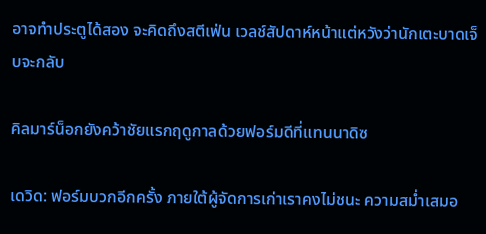อาจทำประตูได้สอง จะคิดถึงสตีเฟ่น เวลช์สัปดาห์หน้าแต่หวังว่านักเตะบาดเจ็บจะกลับ

คิลมาร์น็อกยังคว้าชัยแรกฤดูกาลด้วยฟอร์มดีที่แทนนาดิซ

เดวิด: ฟอร์มบวกอีกครั้ง ภายใต้ผู้จัดการเก่าเราคงไม่ชนะ ความสม่ำเสมอ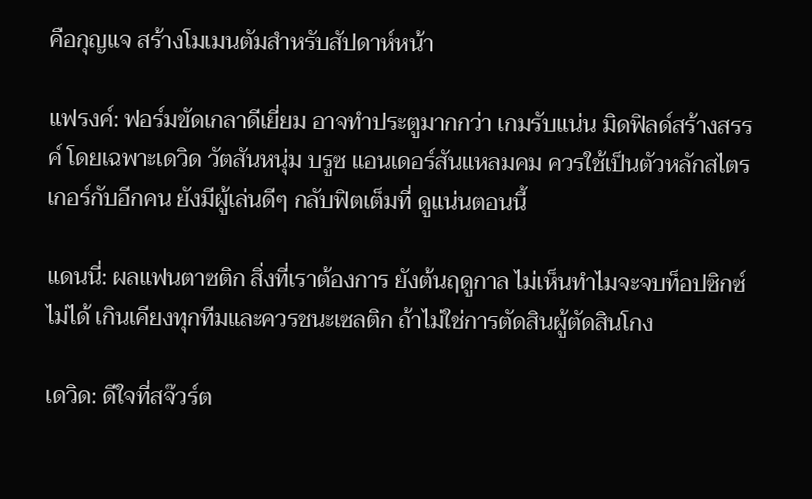คือกุญแจ สร้างโมเมนตัมสำหรับสัปดาห์หน้า

แฟรงค์: ฟอร์มขัดเกลาดีเยี่ยม อาจทำประตูมากกว่า เกมรับแน่น มิดฟิลด์สร้างสรรค์ โดยเฉพาะเดวิด วัตสันหนุ่ม บรูซ แอนเดอร์สันแหลมคม ควรใช้เป็นตัวหลักสไตรเกอร์กับอีกคน ยังมีผู้เล่นดีๆ กลับฟิตเต็มที่ ดูแน่นตอนนี้

แดนนี่: ผลแฟนตาซติก สิ่งที่เราต้องการ ยังต้นฤดูกาล ไม่เห็นทำไมจะจบท็อปซิกซ์ไม่ได้ เกินเคียงทุกทีมและควรชนะเซลติก ถ้าไม่ใช่การตัดสินผู้ตัดสินโกง

เดวิด: ดีใจที่สจ๊วร์ต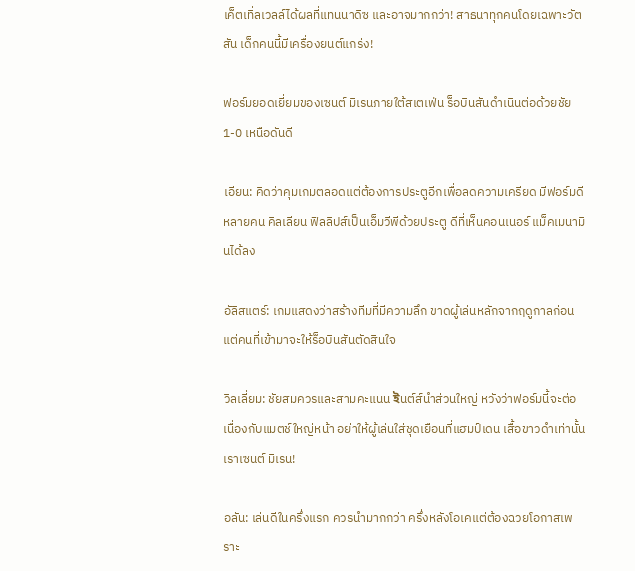เค็ตเทิ่ลเวลล์ได้ผลที่แทนนาดิซ และอาจมากกว่า! สาธนาทุกคนโดยเฉพาะวัตสัน เด็กคนนี้มีเครื่องยนต์แกร่ง!

ฟอร์มยอดเยี่ยมของเซนต์ มิเรนภายใต้สเตเฟ่น ร็อบินสันดำเนินต่อด้วยชัย 1-0 เหนือดันดี

เอียน: คิดว่าคุมเกมตลอดแต่ต้องการประตูอีกเพื่อลดความเครียด มีฟอร์มดีหลายคน คิลเลียน ฟิลลิปส์เป็นเอ็มวีพีด้วยประตู ดีที่เห็นคอนเนอร์ แม็คเมนามินได้ลง

อัลิสแตร์: เกมแสดงว่าสร้างทีมที่มีความลึก ขาดผู้เล่นหลักจากฤดูกาลก่อนแต่คนที่เข้ามาจะให้ร็อบินสันตัดสินใจ

วิลเลี่ยม: ชัยสมควรและสามคะแนน ইนต์ส์นำส่วนใหญ่ หวังว่าฟอร์มนี้จะต่อเนื่องกับแมตช์ใหญ่หน้า อย่าให้ผู้เล่นใส่ชุดเยือนที่แฮมป์เดน เสื้อขาวดำเท่านั้น เราเซนต์ มิเรน!

อลัน: เล่นดีในครึ่งแรก ควรนำมากกว่า ครึ่งหลังโอเคแต่ต้องฉวยโอกาสเพราะ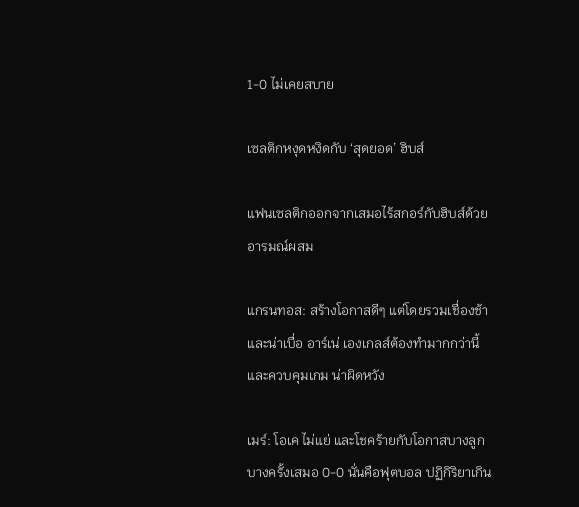1-0 ไม่เคยสบาย

เซลติกหงุดหงิดกับ ‘สุดยอด’ ฮิบส์

แฟนเซลติกออกจากเสมอไร้สกอร์กับฮิบส์ด้วยอารมณ์ผสม

แกรนทอส: สร้างโอกาสดีๆ แต่โดยรวมเชื่องช้าและน่าเบื่อ อาร์เน่ เองเกลส์ต้องทำมากกว่านี้และควบคุมเกม น่าผิดหวัง

เมร์: โอเค ไม่แย่ และโชคร้ายกับโอกาสบางลูก บางครั้งเสมอ 0-0 นั่นคือฟุตบอล ปฏิกิริยาเกิน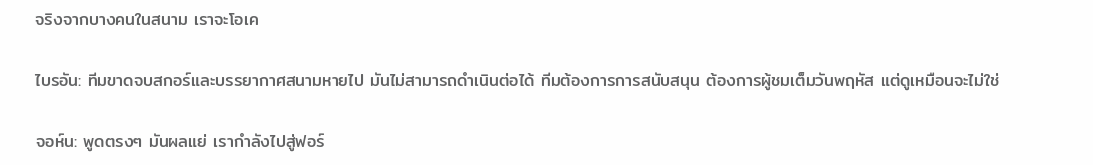จริงจากบางคนในสนาม เราจะโอเค

ไบรอัน: ทีมขาดจบสกอร์และบรรยากาศสนามหายไป มันไม่สามารถดำเนินต่อได้ ทีมต้องการการสนับสนุน ต้องการผู้ชมเต็มวันพฤหัส แต่ดูเหมือนจะไม่ใช่

จอห์น: พูดตรงๆ มันผลแย่ เรากำลังไปสู่ฟอร์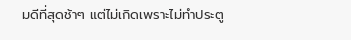มดีที่สุดช้าๆ แต่ไม่เกิดเพราะไม่ทำประตู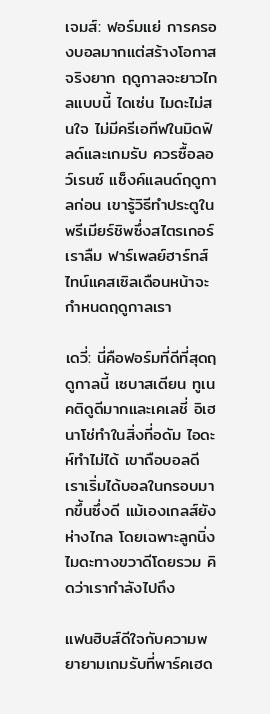เจมส์: ฟอร์มแย่ การครองบอลมากแต่สร้างโอกาสจริงยาก ฤดูกาลจะยาวไกลแบบนี้ ไดเซ่น ไมดะไม่สนใจ ไม่มีครีเอทีฟในมิดฟิลด์และเกมรับ ควรซื้อลอว์เรนซ์ แช็งค์แลนด์ฤดูกาลก่อน เขารู้วิธีทำประตูในพรีเมียร์ชิพซึ่งสไตรเกอร์เราลืม ฟาร์เพลย์ฮาร์ทส์ ไทน์แคสเซิลเดือนหน้าจะกำหนดฤดูกาลเรา

เดวี่: นี่คือฟอร์มที่ดีที่สุดฤดูกาลนี้ เซบาสเตียน ทูเนคติดูดีมากและเคเลชี่ อิเฮนาโช่ทำในสิ่งที่อดัม ไอดะห์ทำไม่ได้ เขาถือบอลดี เราเริ่มได้บอลในกรอบมากขึ้นซึ่งดี แม้เองเกลส์ยังห่างไกล โดยเฉพาะลูกนิ่ง ไมดะทางขวาดีโดยรวม คิดว่าเรากำลังไปถึง

แฟนฮิบส์ดีใจกับความพยายามเกมรับที่พาร์คเฮด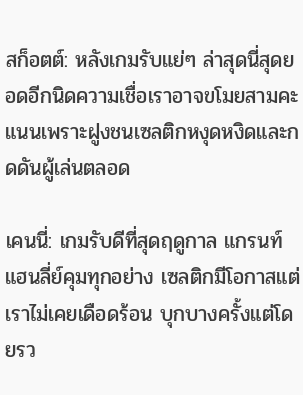สก็อตต์: หลังเกมรับแย่ๆ ล่าสุดนี่สุดยอดอีกนิดความเชื่อเราอาจขโมยสามคะแนนเพราะฝูงชนเซลติกหงุดหงิดและกดดันผู้เล่นตลอด

เคนนี่: เกมรับดีที่สุดฤดูกาล แกรนท์ แฮนลี่ย์คุมทุกอย่าง เซลติกมีโอกาสแต่เราไม่เคยเดือดร้อน บุกบางครั้งแต่โดยรว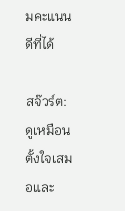มคะแนนดีที่ได้

สจ๊วร์ต: ดูเหมือนตั้งใจเสมอและ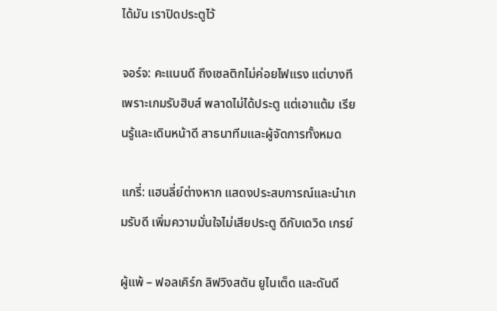ได้มัน เราปิดประตูไว้

จอร์จ: คะแนนดี ถึงเซลติกไม่ค่อยไฟแรง แต่บางทีเพราะเกมรับฮิบส์ พลาดไม่ได้ประตู แต่เอาแต้ม เรียนรู้และเดินหน้าดี สาธนาทีมและผู้จัดการทั้งหมด

แกรี่: แฮนลี่ย์ต่างหาก แสดงประสบการณ์และนำเกมรับดี เพิ่มความมั่นใจไม่เสียประตู ดีกับเดวิด เกรย์

ผู้แพ้ – ฟอลเคิร์ก ลิฟวิงสตัน ยูไนเต็ด และดันดี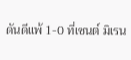ดันดีแพ้ 1-0 ที่เซนต์ มิเรน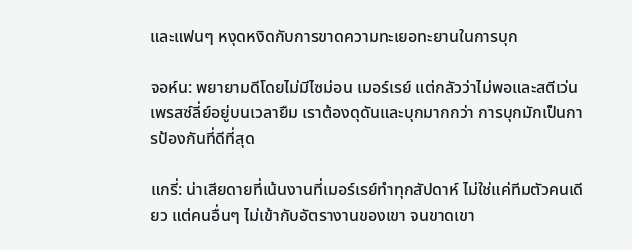และแฟนๆ หงุดหงิดกับการขาดความทะเยอทะยานในการบุก

จอห์น: พยายามดีโดยไม่มีไซม่อน เมอร์เรย์ แต่กลัวว่าไม่พอและสตีเว่น เพรสซ์ลี่ย์อยู่บนเวลายืม เราต้องดุดันและบุกมากกว่า การบุกมักเป็นการป้องกันที่ดีที่สุด

แกรี่: น่าเสียดายที่เน้นงานที่เมอร์เรย์ทำทุกสัปดาห์ ไม่ใช่แค่ทีมตัวคนเดียว แต่คนอื่นๆ ไม่เข้ากับอัตรางานของเขา จนขาดเขา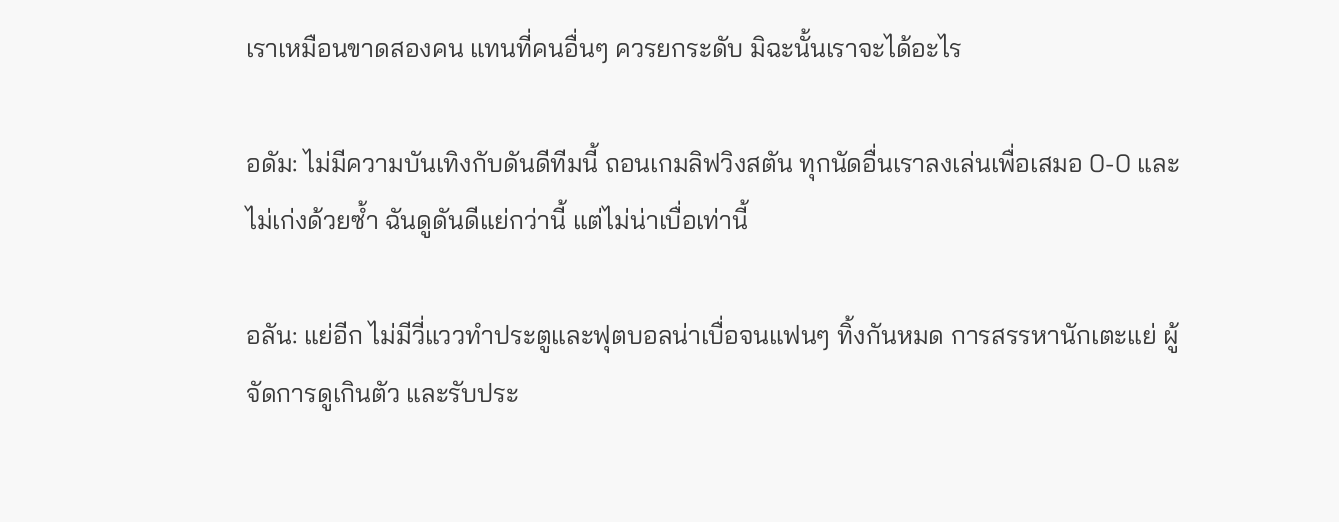เราเหมือนขาดสองคน แทนที่คนอื่นๆ ควรยกระดับ มิฉะนั้นเราจะได้อะไร

อดัม: ไม่มีความบันเทิงกับดันดีทีมนี้ ถอนเกมลิฟวิงสตัน ทุกนัดอื่นเราลงเล่นเพื่อเสมอ 0-0 และไม่เก่งด้วยซ้ำ ฉันดูดันดีแย่กว่านี้ แต่ไม่น่าเบื่อเท่านี้

อลัน: แย่อีก ไม่มีวี่แววทำประตูและฟุตบอลน่าเบื่อจนแฟนๆ ทิ้งกันหมด การสรรหานักเตะแย่ ผู้จัดการดูเกินตัว และรับประ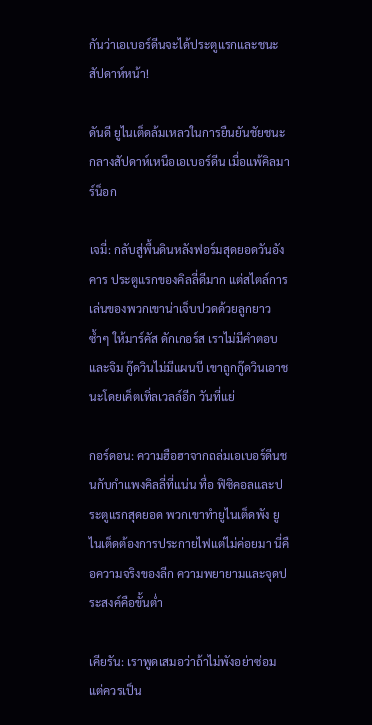กันว่าเอเบอร์ดีนจะได้ประตูแรกและชนะสัปดาห์หน้า!

ดันดี ยูไนเต็ดล้มเหลวในการยืนยันชัยชนะกลางสัปดาห์เหนือเอเบอร์ดีน เมื่อแพ้คิลมาร์น็อก

เจมี่: กลับสู่พื้นดินหลังฟอร์มสุดยอดวันอังคาร ประตูแรกของคิลลี่ดีมาก แต่สไตล์การเล่นของพวกเขาน่าเจ็บปวดด้วยลูกยาวซ้ำๆ ให้มาร์คัส ดักเกอร์ส เราไม่มีคำตอบและจิม กู๊ดวินไม่มีแผนบี เขาถูกกู๊ดวินเอาชนะโดยเค็ตเทิ่ลเวลล์อีก วันที่แย่

กอร์ดอน: ความฮือฮาจากถล่มเอเบอร์ดีนชนกับกำแพงคิลลี่ที่แน่น ทื่อ ฟิซิคอลและประตูแรกสุดยอด พวกเขาทำยูไนเต็ดพัง ยูไนเต็ดต้องการประกายไฟแต่ไม่ค่อยมา นี่คือความจริงของลีก ความพยายามและจุดประสงค์คือขั้นต่ำ

เคียรัน: เราพูดเสมอว่าถ้าไม่พังอย่าซ่อม แต่ควรเป็น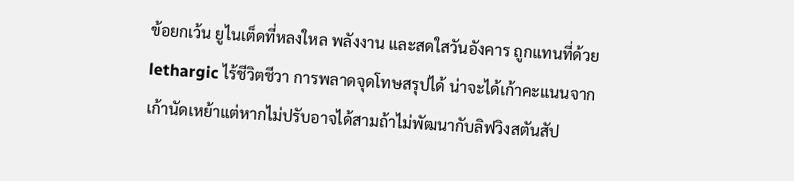ข้อยกเว้น ยูไนเต็ดที่หลงใหล พลังงาน และสดใสวันอังคาร ถูกแทนที่ด้วย lethargic ไร้ชีวิตชีวา การพลาดจุดโทษสรุปได้ น่าจะได้เก้าคะแนนจากเก้านัดเหย้าแต่หากไม่ปรับอาจได้สามถ้าไม่พัฒนากับลิฟวิงสตันสัป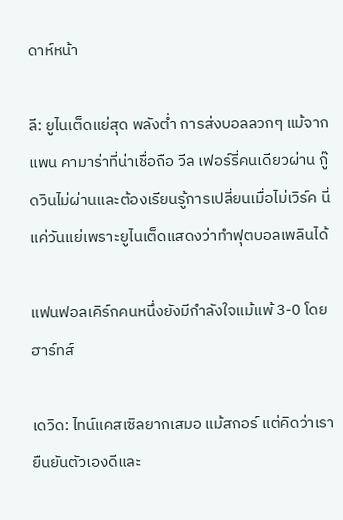ดาห์หน้า

ลี: ยูไนเต็ดแย่สุด พลังต่ำ การส่งบอลลวกๆ แม้จากแพน คามาร่าที่น่าเชื่อถือ วีล เฟอร์รี่คนเดียวผ่าน กู๊ดวินไม่ผ่านและต้องเรียนรู้การเปลี่ยนเมื่อไม่เวิร์ค นี่แค่วันแย่เพราะยูไนเต็ดแสดงว่าทำฟุตบอลเพลินได้

แฟนฟอลเคิร์กคนหนึ่งยังมีกำลังใจแม้แพ้ 3-0 โดยฮาร์ทส์

เดวิด: ไทน์แคสเซิลยากเสมอ แม้สกอร์ แต่คิดว่าเรายืนยันตัวเองดีและ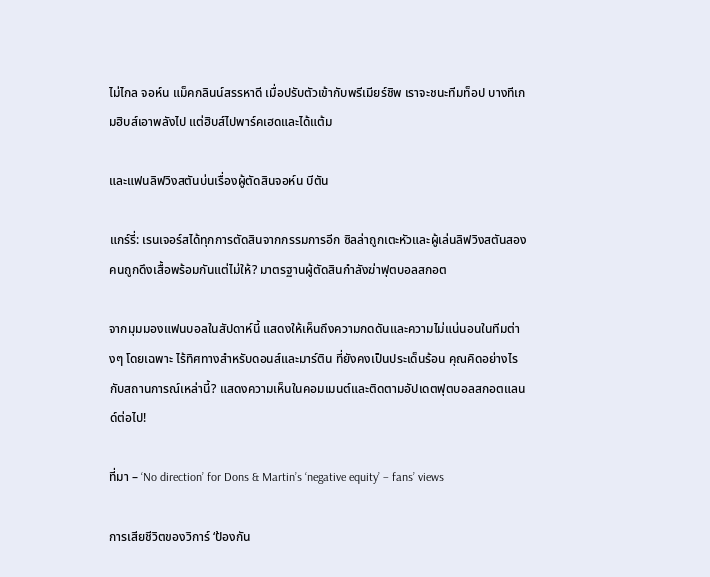ไม่ไกล จอห์น แม็คกลินน์สรรหาดี เมื่อปรับตัวเข้ากับพรีเมียร์ชิพ เราจะชนะทีมท็อป บางทีเกมฮิบส์เอาพลังไป แต่ฮิบส์ไปพาร์คเฮดและได้แต้ม

และแฟนลิฟวิงสตันบ่นเรื่องผู้ตัดสินจอห์น บีตัน

แกร์รี่: เรนเจอร์สได้ทุกการตัดสินจากกรรมการอีก ซิลล่าถูกเตะหัวและผู้เล่นลิฟวิงสตันสองคนถูกดึงเสื้อพร้อมกันแต่ไม่ให้? มาตรฐานผู้ตัดสินกำลังฆ่าฟุตบอลสกอต

จากมุมมองแฟนบอลในสัปดาห์นี้ แสดงให้เห็นถึงความกดดันและความไม่แน่นอนในทีมต่างๆ โดยเฉพาะ ไร้ทิศทางสำหรับดอนส์และมาร์ติน ที่ยังคงเป็นประเด็นร้อน คุณคิดอย่างไรกับสถานการณ์เหล่านี้? แสดงความเห็นในคอมเมนต์และติดตามอัปเดตฟุตบอลสกอตแลนด์ต่อไป!

ที่มา – ‘No direction’ for Dons & Martin’s ‘negative equity’ – fans’ views

การเสียชีวิตของวิการ์ ‘ป้องกัน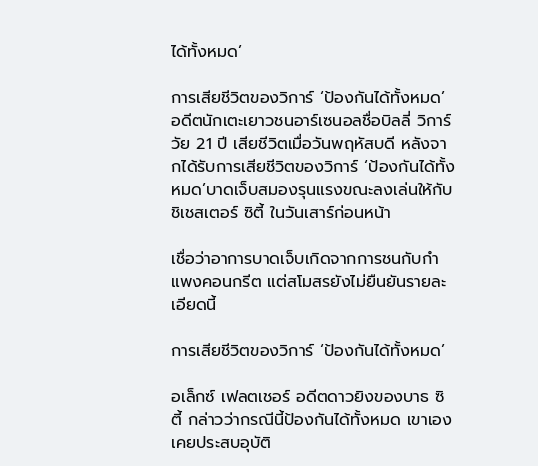ได้ทั้งหมด’

การเสียชีวิตของวิการ์ ‘ป้องกันได้ทั้งหมด’ อดีตนักเตะเยาวชนอาร์เซนอลชื่อบิลลี่ วิการ์ วัย 21 ปี เสียชีวิตเมื่อวันพฤหัสบดี หลังจากได้รับการเสียชีวิตของวิการ์ ‘ป้องกันได้ทั้งหมด’บาดเจ็บสมองรุนแรงขณะลงเล่นให้กับชิเชสเตอร์ ซิตี้ ในวันเสาร์ก่อนหน้า

เชื่อว่าอาการบาดเจ็บเกิดจากการชนกับกำแพงคอนกรีต แต่สโมสรยังไม่ยืนยันรายละเอียดนี้

การเสียชีวิตของวิการ์ ‘ป้องกันได้ทั้งหมด’

อเล็กซ์ เฟลตเชอร์ อดีตดาวยิงของบาธ ซิตี้ กล่าวว่ากรณีนี้ป้องกันได้ทั้งหมด เขาเองเคยประสบอุบัติ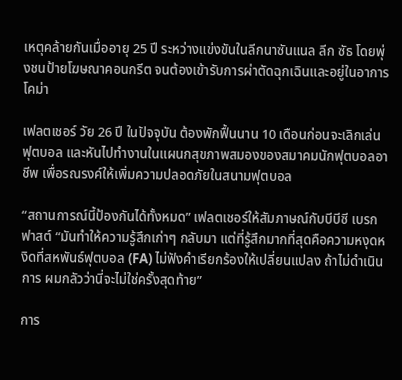เหตุคล้ายกันเมื่ออายุ 25 ปี ระหว่างแข่งขันในลีกนาซันแนล ลีก ซัธ โดยพุ่งชนป้ายโฆษณาคอนกรีต จนต้องเข้ารับการผ่าตัดฉุกเฉินและอยู่ในอาการโคม่า

เฟลตเชอร์ วัย 26 ปี ในปัจจุบัน ต้องพักฟื้นนาน 10 เดือนก่อนจะเลิกเล่นฟุตบอล และหันไปทำงานในแผนกสุขภาพสมองของสมาคมนักฟุตบอลอาชีพ เพื่อรณรงค์ให้เพิ่มความปลอดภัยในสนามฟุตบอล

“สถานการณ์นี้ป้องกันได้ทั้งหมด” เฟลตเชอร์ให้สัมภาษณ์กับบีบีซี เบรกฟาสต์ “มันทำให้ความรู้สึกเก่าๆ กลับมา แต่ที่รู้สึกมากที่สุดคือความหงุดหงิดที่สหพันธ์ฟุตบอล (FA) ไม่ฟังคำเรียกร้องให้เปลี่ยนแปลง ถ้าไม่ดำเนินการ ผมกลัวว่านี่จะไม่ใช่ครั้งสุดท้าย”

การ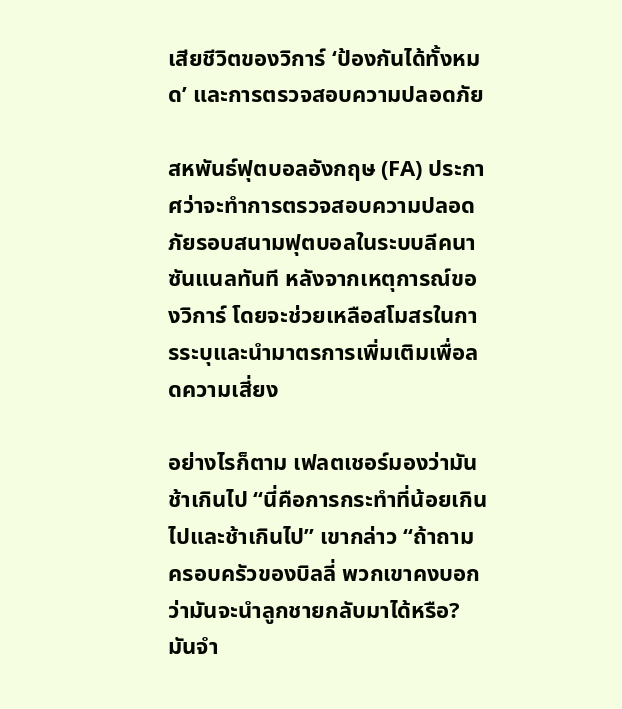เสียชีวิตของวิการ์ ‘ป้องกันได้ทั้งหมด’ และการตรวจสอบความปลอดภัย

สหพันธ์ฟุตบอลอังกฤษ (FA) ประกาศว่าจะทำการตรวจสอบความปลอดภัยรอบสนามฟุตบอลในระบบลีคนาซันแนลทันที หลังจากเหตุการณ์ของวิการ์ โดยจะช่วยเหลือสโมสรในการระบุและนำมาตรการเพิ่มเติมเพื่อลดความเสี่ยง

อย่างไรก็ตาม เฟลตเชอร์มองว่ามันช้าเกินไป “นี่คือการกระทำที่น้อยเกินไปและช้าเกินไป” เขากล่าว “ถ้าถามครอบครัวของบิลลี่ พวกเขาคงบอกว่ามันจะนำลูกชายกลับมาได้หรือ? มันจำ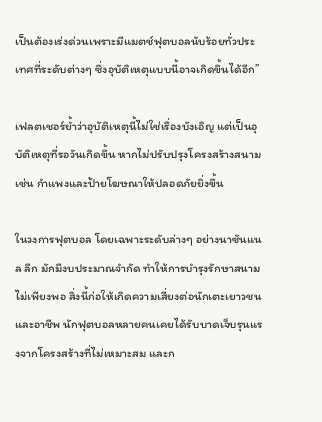เป็นต้องเร่งด่วนเพราะมีแมตช์ฟุตบอลนับร้อยทั่วประเทศที่ระดับต่างๆ ซึ่งอุบัติเหตุแบบนี้อาจเกิดขึ้นได้อีก”

เฟลตเชอร์ย้ำว่าอุบัติเหตุนี้ไม่ใช่เรื่องบังเอิญ แต่เป็นอุบัติเหตุที่รอวันเกิดขึ้น หากไม่ปรับปรุงโครงสร้างสนาม เช่น กำแพงและป้ายโฆษณาให้ปลอดภัยยิ่งขึ้น

ในวงการฟุตบอล โดยเฉพาะระดับล่างๆ อย่างนาซันแนล ลีก มักมีงบประมาณจำกัด ทำให้การบำรุงรักษาสนามไม่เพียงพอ สิ่งนี้ก่อให้เกิดความเสี่ยงต่อนักเตะเยาวชนและอาชีพ นักฟุตบอลหลายคนเคยได้รับบาดเจ็บรุนแรงจากโครงสร้างที่ไม่เหมาะสม และก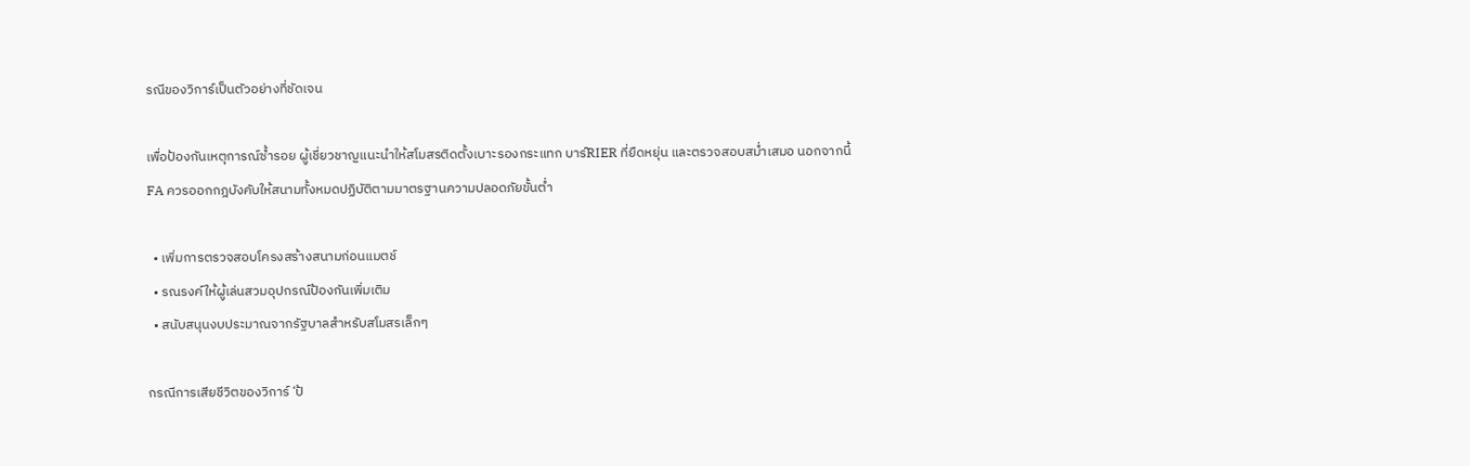รณีของวิการ์เป็นตัวอย่างที่ชัดเจน

เพื่อป้องกันเหตุการณ์ซ้ำรอย ผู้เชี่ยวชาญแนะนำให้สโมสรติดตั้งเบาะรองกระแทก บาร์RIER ที่ยืดหยุ่น และตรวจสอบสม่ำเสมอ นอกจากนี้ FA ควรออกกฎบังคับให้สนามทั้งหมดปฏิบัติตามมาตรฐานความปลอดภัยขั้นต่ำ

  • เพิ่มการตรวจสอบโครงสร้างสนามก่อนแมตช์
  • รณรงค์ให้ผู้เล่นสวมอุปกรณ์ป้องกันเพิ่มเติม
  • สนับสนุนงบประมาณจากรัฐบาลสำหรับสโมสรเล็กๆ

กรณีการเสียชีวิตของวิการ์ ‘ป้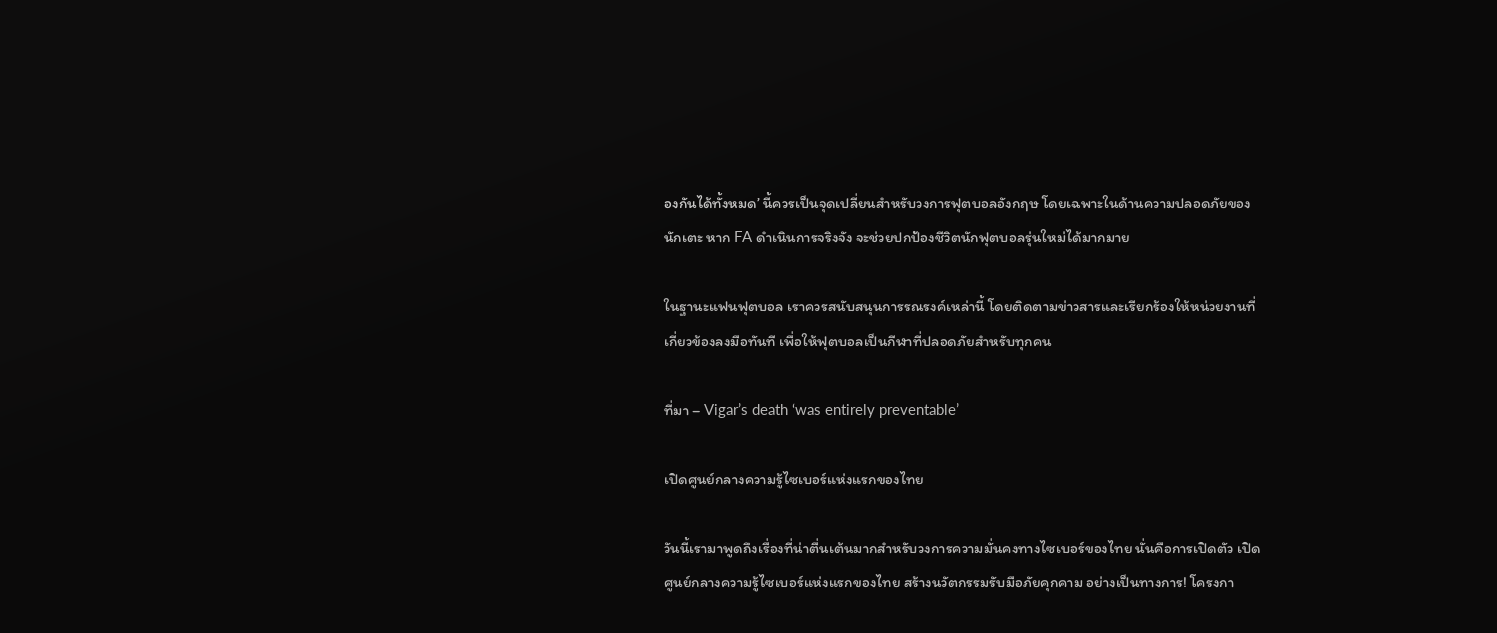องกันได้ทั้งหมด’ นี้ควรเป็นจุดเปลี่ยนสำหรับวงการฟุตบอลอังกฤษ โดยเฉพาะในด้านความปลอดภัยของนักเตะ หาก FA ดำเนินการจริงจัง จะช่วยปกป้องชีวิตนักฟุตบอลรุ่นใหม่ได้มากมาย

ในฐานะแฟนฟุตบอล เราควรสนับสนุนการรณรงค์เหล่านี้ โดยติดตามข่าวสารและเรียกร้องให้หน่วยงานที่เกี่ยวข้องลงมือทันที เพื่อให้ฟุตบอลเป็นกีฬาที่ปลอดภัยสำหรับทุกคน

ที่มา – Vigar’s death ‘was entirely preventable’

เปิดศูนย์กลางความรู้ไซเบอร์แห่งแรกของไทย

วันนี้เรามาพูดถึงเรื่องที่น่าตื่นเต้นมากสำหรับวงการความมั่นคงทางไซเบอร์ของไทย นั่นคือการเปิดตัว เปิดศูนย์กลางความรู้ไซเบอร์แห่งแรกของไทย สร้างนวัตกรรมรับมือภัยคุกคาม อย่างเป็นทางการ! โครงกา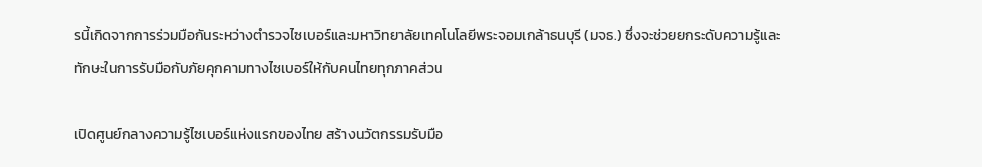รนี้เกิดจากการร่วมมือกันระหว่างตำรวจไซเบอร์และมหาวิทยาลัยเทคโนโลยีพระจอมเกล้าธนบุรี (มจธ.) ซึ่งจะช่วยยกระดับความรู้และทักษะในการรับมือกับภัยคุกคามทางไซเบอร์ให้กับคนไทยทุกภาคส่วน

เปิดศูนย์กลางความรู้ไซเบอร์แห่งแรกของไทย สร้างนวัตกรรมรับมือ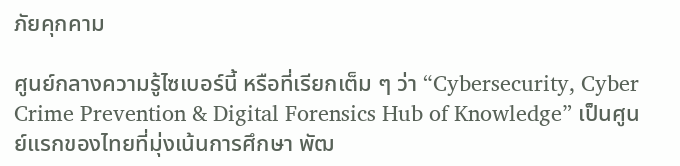ภัยคุกคาม

ศูนย์กลางความรู้ไซเบอร์นี้ หรือที่เรียกเต็ม ๆ ว่า “Cybersecurity, Cyber Crime Prevention & Digital Forensics Hub of Knowledge” เป็นศูนย์แรกของไทยที่มุ่งเน้นการศึกษา พัฒ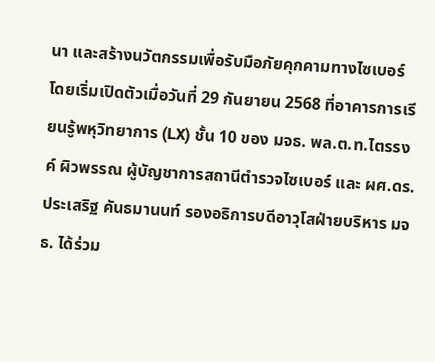นา และสร้างนวัตกรรมเพื่อรับมือภัยคุกคามทางไซเบอร์ โดยเริ่มเปิดตัวเมื่อวันที่ 29 กันยายน 2568 ที่อาคารการเรียนรู้พหุวิทยาการ (LX) ชั้น 10 ของ มจธ. พล.ต.ท.ไตรรงค์ ผิวพรรณ ผู้บัญชาการสถานีตำรวจไซเบอร์ และ ผศ.ดร.ประเสริฐ คันธมานนท์ รองอธิการบดีอาวุโสฝ่ายบริหาร มจธ. ได้ร่วม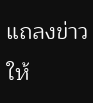แถลงข่าวให้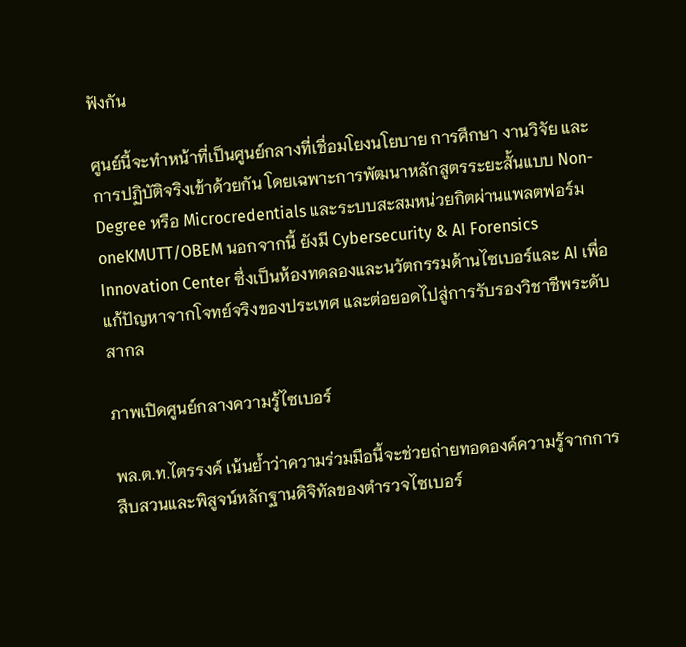ฟังกัน

ศูนย์นี้จะทำหน้าที่เป็นศูนย์กลางที่เชื่อมโยงนโยบาย การศึกษา งานวิจัย และการปฏิบัติจริงเข้าด้วยกัน โดยเฉพาะการพัฒนาหลักสูตรระยะสั้นแบบ Non-Degree หรือ Microcredentials และระบบสะสมหน่วยกิตผ่านแพลตฟอร์ม oneKMUTT/OBEM นอกจากนี้ ยังมี Cybersecurity & AI Forensics Innovation Center ซึ่งเป็นห้องทดลองและนวัตกรรมด้านไซเบอร์และ AI เพื่อแก้ปัญหาจากโจทย์จริงของประเทศ และต่อยอดไปสู่การรับรองวิชาชีพระดับสากล

ภาพเปิดศูนย์กลางความรู้ไซเบอร์

พล.ต.ท.ไตรรงค์ เน้นย้ำว่าความร่วมมือนี้จะช่วยถ่ายทอดองค์ความรู้จากการสืบสวนและพิสูจน์หลักฐานดิจิทัลของตำรวจไซเบอร์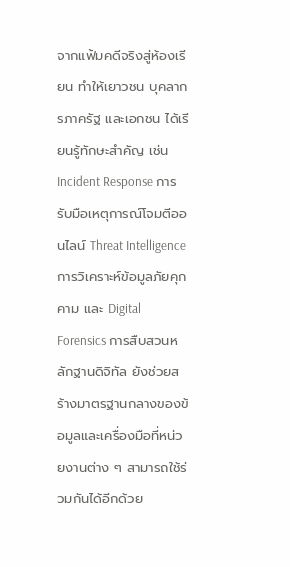จากแฟ้มคดีจริงสู่ห้องเรียน ทำให้เยาวชน บุคลากรภาครัฐ และเอกชน ได้เรียนรู้ทักษะสำคัญ เช่น Incident Response การรับมือเหตุการณ์โจมตีออนไลน์ Threat Intelligence การวิเคราะห์ข้อมูลภัยคุกคาม และ Digital Forensics การสืบสวนหลักฐานดิจิทัล ยังช่วยสร้างมาตรฐานกลางของข้อมูลและเครื่องมือที่หน่วยงานต่าง ๆ สามารถใช้ร่วมกันได้อีกด้วย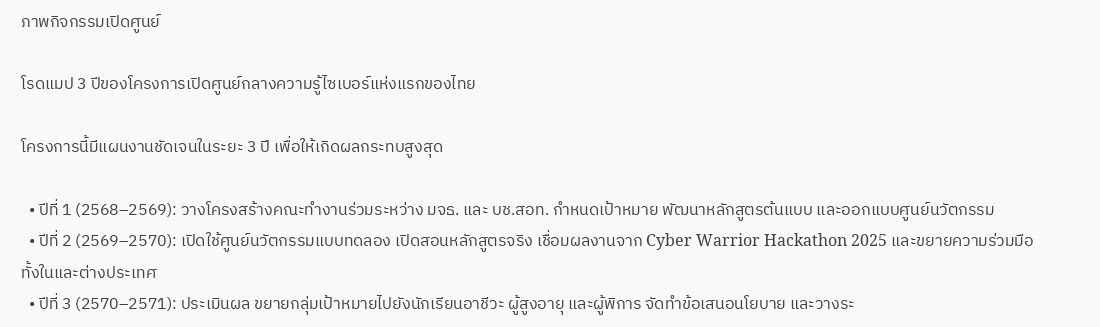ภาพกิจกรรมเปิดศูนย์

โรดแมป 3 ปีของโครงการเปิดศูนย์กลางความรู้ไซเบอร์แห่งแรกของไทย

โครงการนี้มีแผนงานชัดเจนในระยะ 3 ปี เพื่อให้เกิดผลกระทบสูงสุด

  • ปีที่ 1 (2568–2569): วางโครงสร้างคณะทำงานร่วมระหว่าง มจธ. และ บช.สอท. กำหนดเป้าหมาย พัฒนาหลักสูตรต้นแบบ และออกแบบศูนย์นวัตกรรม
  • ปีที่ 2 (2569–2570): เปิดใช้ศูนย์นวัตกรรมแบบทดลอง เปิดสอนหลักสูตรจริง เชื่อมผลงานจาก Cyber Warrior Hackathon 2025 และขยายความร่วมมือทั้งในและต่างประเทศ
  • ปีที่ 3 (2570–2571): ประเมินผล ขยายกลุ่มเป้าหมายไปยังนักเรียนอาชีวะ ผู้สูงอายุ และผู้พิการ จัดทำข้อเสนอนโยบาย และวางระ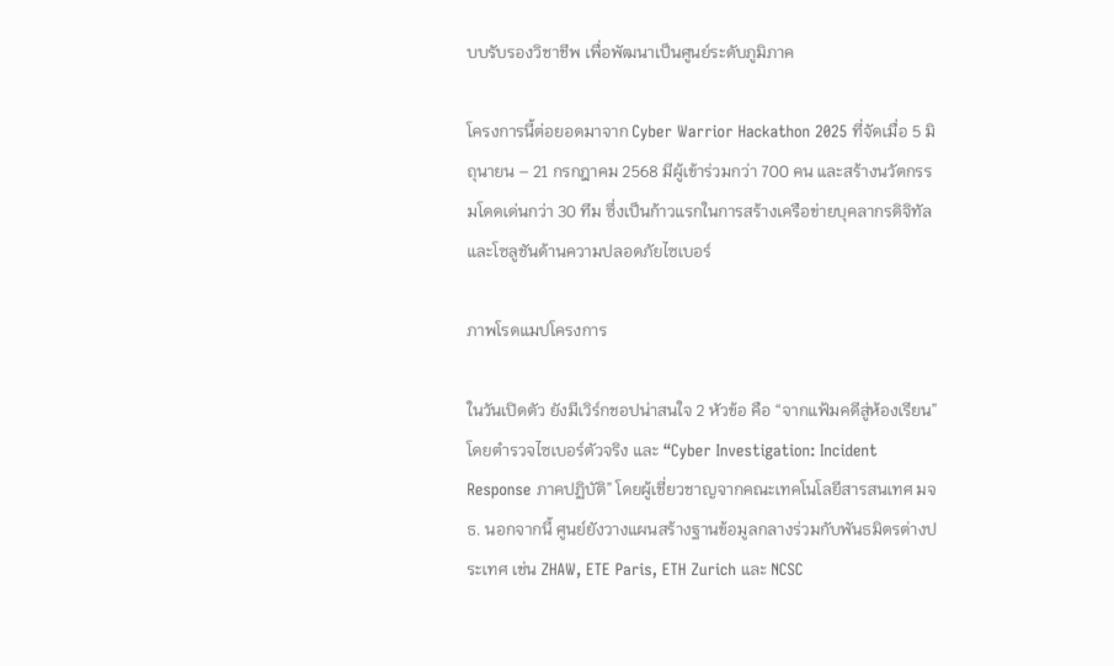บบรับรองวิชาชีพ เพื่อพัฒนาเป็นศูนย์ระดับภูมิภาค

โครงการนี้ต่อยอดมาจาก Cyber Warrior Hackathon 2025 ที่จัดเมื่อ 5 มิถุนายน – 21 กรกฎาคม 2568 มีผู้เข้าร่วมกว่า 700 คน และสร้างนวัตกรรมโดดเด่นกว่า 30 ทีม ซึ่งเป็นก้าวแรกในการสร้างเครือข่ายบุคลากรดิจิทัลและโซลูชันด้านความปลอดภัยไซเบอร์

ภาพโรดแมปโครงการ

ในวันเปิดตัว ยังมีเวิร์กชอปน่าสนใจ 2 หัวข้อ คือ “จากแฟ้มคดีสู่ห้องเรียน” โดยตำรวจไซเบอร์ตัวจริง และ “Cyber Investigation: Incident Response ภาคปฏิบัติ” โดยผู้เชี่ยวชาญจากคณะเทคโนโลยีสารสนเทศ มจธ. นอกจากนี้ ศูนย์ยังวางแผนสร้างฐานข้อมูลกลางร่วมกับพันธมิตรต่างประเทศ เช่น ZHAW, ETE Paris, ETH Zurich และ NCSC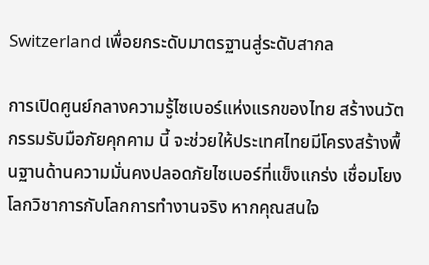Switzerland เพื่อยกระดับมาตรฐานสู่ระดับสากล

การเปิดศูนย์กลางความรู้ไซเบอร์แห่งแรกของไทย สร้างนวัตกรรมรับมือภัยคุกคาม นี้ จะช่วยให้ประเทศไทยมีโครงสร้างพื้นฐานด้านความมั่นคงปลอดภัยไซเบอร์ที่แข็งแกร่ง เชื่อมโยงโลกวิชาการกับโลกการทำงานจริง หากคุณสนใจ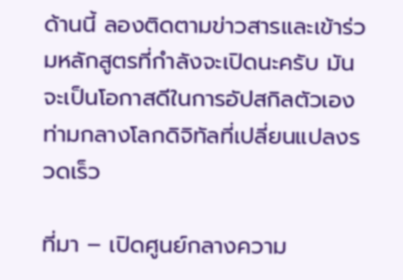ด้านนี้ ลองติดตามข่าวสารและเข้าร่วมหลักสูตรที่กำลังจะเปิดนะครับ มันจะเป็นโอกาสดีในการอัปสกิลตัวเองท่ามกลางโลกดิจิทัลที่เปลี่ยนแปลงรวดเร็ว

ที่มา – เปิดศูนย์กลางความ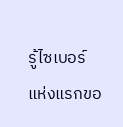รู้ไซเบอร์แห่งแรกขอ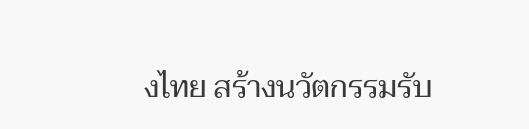งไทย สร้างนวัตกรรมรับ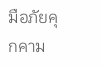มือภัยคุกคาม